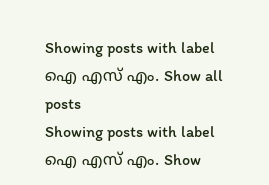Showing posts with label ഐ എസ് എം. Show all posts
Showing posts with label ഐ എസ് എം. Show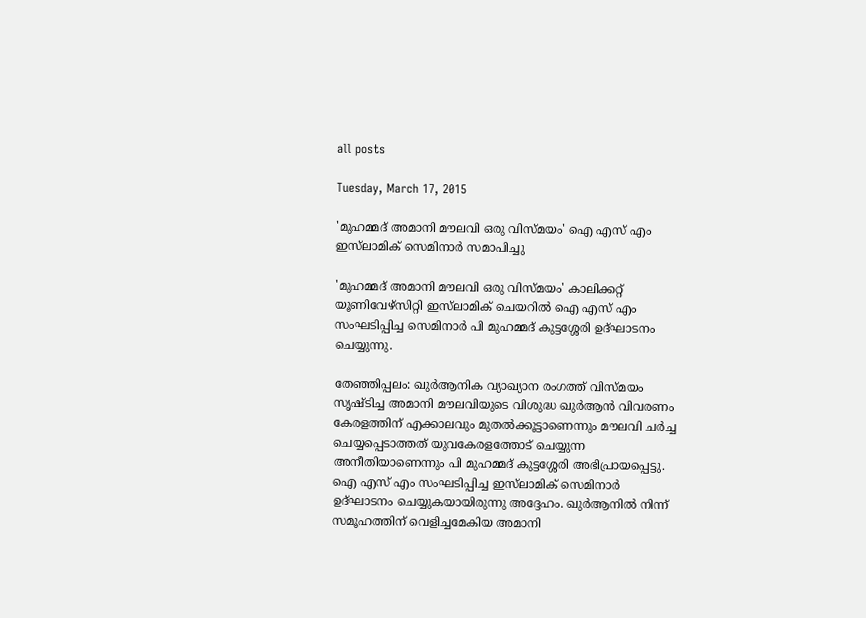all posts

Tuesday, March 17, 2015

'മുഹമ്മദ് അമാനി മൗലവി ഒരു വിസ്മയം' ഐ എസ് എം ഇസ്‌ലാമിക് സെമിനാര്‍ സമാപിച്ചു

'മുഹമ്മദ് അമാനി മൗലവി ഒരു വിസ്മയം' കാലിക്കറ്റ് യൂണിവേഴ്‌സിറ്റി ഇസ്‌ലാമിക് ചെയറില്‍ ഐ എസ് എം സംഘടിപ്പിച്ച സെമിനാര്‍ പി മുഹമ്മദ് കുട്ടശ്ശേരി ഉദ്ഘാടനം ചെയ്യുന്നു.

തേഞ്ഞിപ്പലം: ഖുര്‍ആനിക വ്യാഖ്യാന രംഗത്ത് വിസ്മയം സൃഷ്ടിച്ച അമാനി മൗലവിയുടെ വിശുദ്ധ ഖുര്‍ആന്‍ വിവരണം കേരളത്തിന് എക്കാലവും മുതല്‍ക്കൂട്ടാണെന്നും മൗലവി ചര്‍ച്ച ചെയ്യപ്പെടാത്തത് യുവകേരളത്തോട് ചെയ്യുന്ന അനീതിയാണെന്നും പി മുഹമ്മദ് കുട്ടശ്ശേരി അഭിപ്രായപ്പെട്ടു. ഐ എസ് എം സംഘടിപ്പിച്ച ഇസ്‌ലാമിക് സെമിനാര്‍ ഉദ്ഘാടനം ചെയ്യുകയായിരുന്നു അദ്ദേഹം. ഖുര്‍ആനില്‍ നിന്ന് സമൂഹത്തിന് വെളിച്ചമേകിയ അമാനി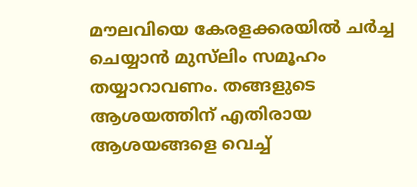മൗലവിയെ കേരളക്കരയില്‍ ചര്‍ച്ച ചെയ്യാന്‍ മുസ്‌ലിം സമൂഹം തയ്യാറാവണം. തങ്ങളുടെ ആശയത്തിന് എതിരായ ആശയങ്ങളെ വെച്ച്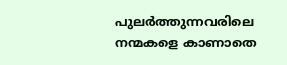പുലര്‍ത്തുന്നവരിലെ നന്മകളെ കാണാതെ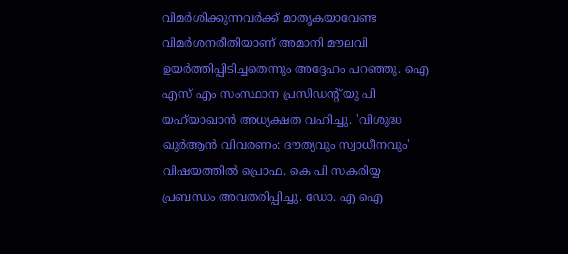വിമര്‍ശിക്കുന്നവര്‍ക്ക് മാതൃകയാവേണ്ട വിമര്‍ശനരീതിയാണ് അമാനി മൗലവി ഉയര്‍ത്തിപ്പിടിച്ചതെന്നും അദ്ദേഹം പറഞ്ഞു. ഐ എസ് എം സംസ്ഥാന പ്രസിഡന്റ് യു പി യഹ്‌യാഖാന്‍ അധ്യക്ഷത വഹിച്ചു. 'വിശുദ്ധ ഖുര്‍ആന്‍ വിവരണം: ദൗത്യവും സ്വാധീനവും' വിഷയത്തില്‍ പ്രൊഫ. കെ പി സകരിയ്യ പ്രബന്ധം അവതരിപ്പിച്ചു. ഡോ. എ ഐ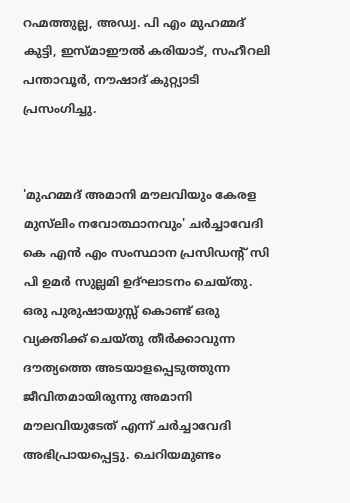റഹ്മത്തുല്ല, അഡ്വ. പി എം മുഹമ്മദ് കുട്ടി, ഇസ്മാഈല്‍ കരിയാട്, സഹീറലി പന്താവൂര്‍, നൗഷാദ് കുറ്റ്യാടി പ്രസംഗിച്ചു.


'മുഹമ്മദ് അമാനി മൗലവിയും കേരള മുസ്‌ലിം നവോത്ഥാനവും' ചര്‍ച്ചാവേദി കെ എന്‍ എം സംസ്ഥാന പ്രസിഡന്റ് സി പി ഉമര്‍ സുല്ലമി ഉദ്ഘാടനം ചെയ്തു. ഒരു പുരുഷായുസ്സ് കൊണ്ട് ഒരു വ്യക്തിക്ക് ചെയ്തു തീര്‍ക്കാവുന്ന ദൗത്യത്തെ അടയാളപ്പെടുത്തുന്ന ജീവിതമായിരുന്നു അമാനി മൗലവിയുടേത് എന്ന് ചര്‍ച്ചാവേദി അഭിപ്രായപ്പെട്ടു. ചെറിയമുണ്ടം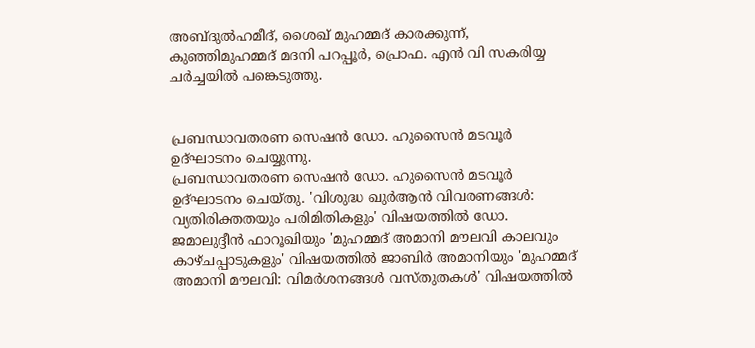അബ്ദുല്‍ഹമീദ്, ശൈഖ് മുഹമ്മദ് കാരക്കുന്ന്, കുഞ്ഞിമുഹമ്മദ് മദനി പറപ്പൂര്‍, പ്രൊഫ. എന്‍ വി സകരിയ്യ ചര്‍ച്ചയില്‍ പങ്കെടുത്തു.


പ്രബന്ധാവതരണ സെഷന്‍ ഡോ. ഹുസൈന്‍ മടവൂര്‍ ഉദ്ഘാടനം ചെയ്യുന്നു.
പ്രബന്ധാവതരണ സെഷന്‍ ഡോ. ഹുസൈന്‍ മടവൂര്‍ ഉദ്ഘാടനം ചെയ്തു. 'വിശുദ്ധ ഖുര്‍ആന്‍ വിവരണങ്ങള്‍: വ്യതിരിക്തതയും പരിമിതികളും' വിഷയത്തില്‍ ഡോ. ജമാലുദ്ദീന്‍ ഫാറൂഖിയും 'മുഹമ്മദ് അമാനി മൗലവി കാലവും കാഴ്ചപ്പാടുകളും' വിഷയത്തില്‍ ജാബിര്‍ അമാനിയും 'മുഹമ്മദ് അമാനി മൗലവി: വിമര്‍ശനങ്ങള്‍ വസ്തുതകള്‍' വിഷയത്തില്‍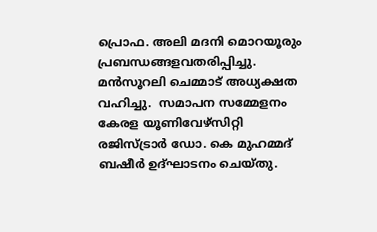പ്രൊഫ. അലി മദനി മൊറയൂരും പ്രബന്ധങ്ങളവതരിപ്പിച്ചു. മന്‍സൂറലി ചെമ്മാട് അധ്യക്ഷത വഹിച്ചു.  സമാപന സമ്മേളനം കേരള യൂണിവേഴ്‌സിറ്റി രജിസ്ട്രാര്‍ ഡോ. കെ മുഹമ്മദ് ബഷീര്‍ ഉദ്ഘാടനം ചെയ്തു.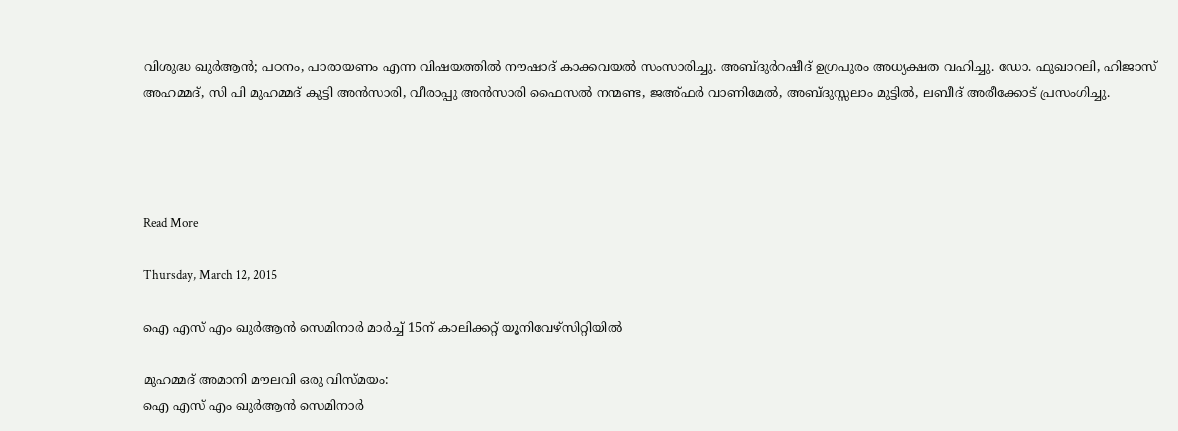വിശുദ്ധ ഖുര്‍ആന്‍; പഠനം, പാരായണം എന്ന വിഷയത്തില്‍ നൗഷാദ് കാക്കവയല്‍ സംസാരിച്ചു. അബ്ദുര്‍റഷീദ് ഉഗ്രപുരം അധ്യക്ഷത വഹിച്ചു. ഡോ. ഫുഖാറലി, ഹിജാസ് അഹമ്മദ്, സി പി മുഹമ്മദ് കുട്ടി അന്‍സാരി, വീരാപ്പു അന്‍സാരി ഫൈസല്‍ നന്മണ്ട, ജഅ്ഫര്‍ വാണിമേല്‍, അബ്ദുസ്സലാം മുട്ടില്‍, ലബീദ് അരീക്കോട് പ്രസംഗിച്ചു.




Read More

Thursday, March 12, 2015

ഐ എസ് എം ഖുര്‍ആന്‍ സെമിനാര്‍ മാര്‍ച്ച് 15ന് കാലിക്കറ്റ് യൂനിവേഴ്‌സിറ്റിയില്‍

മുഹമ്മദ് അമാനി മൗലവി ഒരു വിസ്മയം:
ഐ എസ് എം ഖുര്‍ആന്‍ സെമിനാര്‍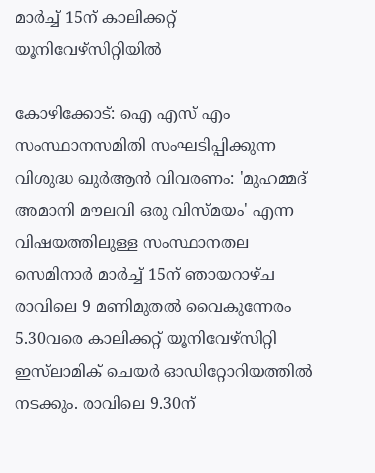മാര്‍ച്ച് 15ന് കാലിക്കറ്റ് യൂനിവേഴ്‌സിറ്റിയില്‍

കോഴിക്കോട്: ഐ എസ് എം സംസ്ഥാനസമിതി സംഘടിപ്പിക്കുന്ന വിശുദ്ധ ഖുര്‍ആന്‍ വിവരണം: 'മുഹമ്മദ് അമാനി മൗലവി ഒരു വിസ്മയം' എന്ന വിഷയത്തിലുള്ള സംസ്ഥാനതല സെമിനാര്‍ മാര്‍ച്ച് 15ന് ഞായറാഴ്ച രാവിലെ 9 മണിമുതല്‍ വൈകുന്നേരം 5.30വരെ കാലിക്കറ്റ് യൂനിവേഴ്‌സിറ്റി ഇസ്‌ലാമിക് ചെയര്‍ ഓഡിറ്റോറിയത്തില്‍ നടക്കും. രാവിലെ 9.30ന്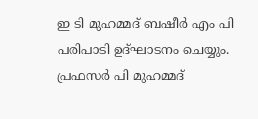ഇ ടി മുഹമ്മദ് ബഷീര്‍ എം പി പരിപാടി ഉദ്ഘാടനം ചെയ്യും. പ്രഫസര്‍ പി മുഹമ്മദ്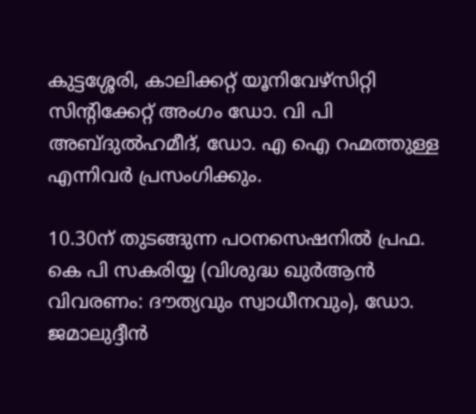കുട്ടശ്ശേരി, കാലിക്കറ്റ് യൂനിവേഴ്‌സിറ്റി സിന്റിക്കേറ്റ് അംഗം ഡോ. വി പി അബ്ദുല്‍ഹമീദ്, ഡോ. എ ഐ റഹ്മത്തുള്ള എന്നിവര്‍ പ്രസംഗിക്കും.

10.30ന് തുടങ്ങുന്ന പഠനസെഷനില്‍ പ്രഫ. കെ പി സകരിയ്യ (വിശുദ്ധ ഖുര്‍ആന്‍ വിവരണം: ദൗത്യവും സ്വാധീനവും), ഡോ. ജമാലുദ്ദീന്‍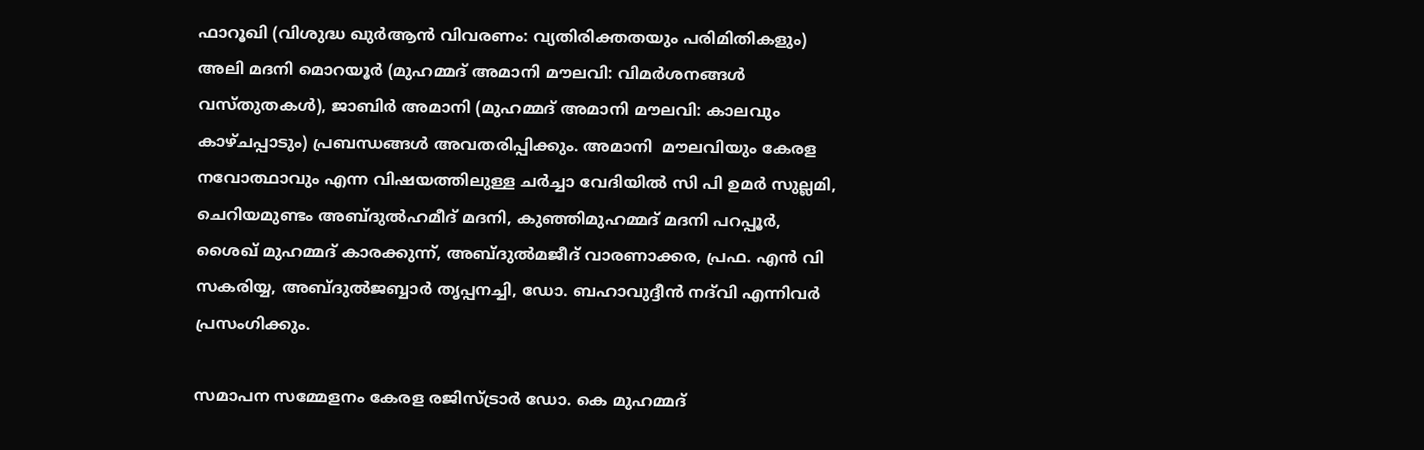ഫാറൂഖി (വിശുദ്ധ ഖുര്‍ആന്‍ വിവരണം: വ്യതിരിക്തതയും പരിമിതികളും) അലി മദനി മൊറയൂര്‍ (മുഹമ്മദ് അമാനി മൗലവി: വിമര്‍ശനങ്ങള്‍ വസ്തുതകള്‍), ജാബിര്‍ അമാനി (മുഹമ്മദ് അമാനി മൗലവി: കാലവും കാഴ്ചപ്പാടും) പ്രബന്ധങ്ങള്‍ അവതരിപ്പിക്കും. അമാനി  മൗലവിയും കേരള നവോത്ഥാവും എന്ന വിഷയത്തിലുള്ള ചര്‍ച്ചാ വേദിയില്‍ സി പി ഉമര്‍ സുല്ലമി, ചെറിയമുണ്ടം അബ്ദുല്‍ഹമീദ് മദനി, കുഞ്ഞിമുഹമ്മദ് മദനി പറപ്പൂര്‍, ശൈഖ് മുഹമ്മദ് കാരക്കുന്ന്, അബ്ദുല്‍മജീദ് വാരണാക്കര, പ്രഫ. എന്‍ വി സകരിയ്യ, അബ്ദുല്‍ജബ്ബാര്‍ തൃപ്പനച്ചി, ഡോ. ബഹാവുദ്ദീന്‍ നദ്‌വി എന്നിവര്‍ പ്രസംഗിക്കും.

സമാപന സമ്മേളനം കേരള രജിസ്ട്രാര്‍ ഡോ. കെ മുഹമ്മദ്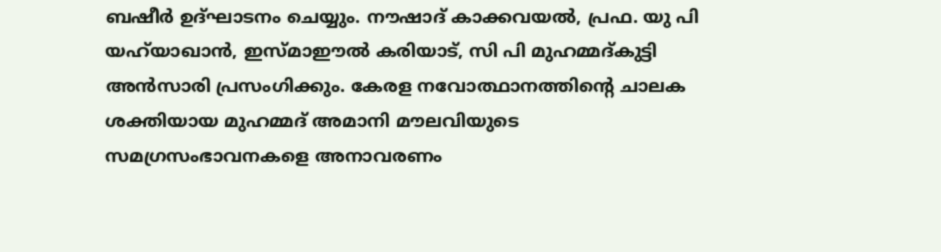ബഷീര്‍ ഉദ്ഘാടനം ചെയ്യും. നൗഷാദ് കാക്കവയല്‍, പ്രഫ. യു പി യഹ്‌യാഖാന്‍, ഇസ്മാഈല്‍ കരിയാട്, സി പി മുഹമ്മദ്കുട്ടി അന്‍സാരി പ്രസംഗിക്കും. കേരള നവോത്ഥാനത്തിന്റെ ചാലക ശക്തിയായ മുഹമ്മദ് അമാനി മൗലവിയുടെ സമഗ്രസംഭാവനകളെ അനാവരണം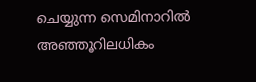ചെയ്യുന്ന സെമിനാറില്‍ അഞ്ഞൂറിലധികം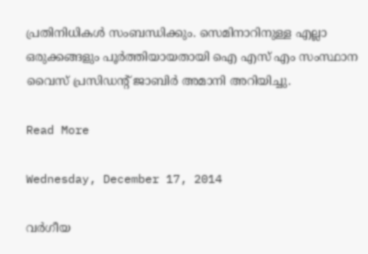പ്രതിനിധികള്‍ സംബന്ധിക്കും. സെമിനാറിനുള്ള എല്ലാ ഒരുക്കങ്ങളും പൂര്‍ത്തിയായതായി ഐ എസ് എം സംസ്ഥാന വൈസ് പ്രസിഡന്റ് ജാബിര്‍ അമാനി അറിയിച്ചു.

Read More

Wednesday, December 17, 2014

വര്‍ഗീയ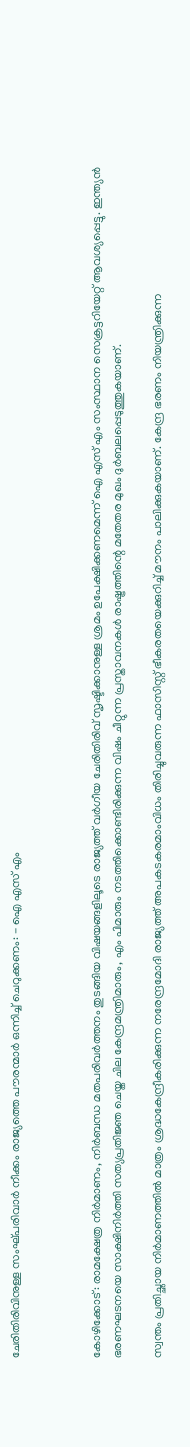ചേരിതിരിവിനുള്ള സംഘ്പരിവാര്‍ നീക്കം രാജ്യത്തെ പൗരന്മാര്‍ ഒന്നിച്ച് ചെറുക്കണം: - ഐ എസ് എം



കോഴിക്കോട്: രാമക്ഷേത്ര നിര്‍മാണം, നിര്‍ബന്ധ മതപരിവര്‍ത്തനം തുടങ്ങിയ വിഷയങ്ങളിലൂടെ രാജ്യത്ത് വര്‍ഗീയ ചേരിതിരിവ് സൃഷ്ടിക്കാനുള്ള ശ്രമം ഉപേക്ഷിക്കണമെന്ന് ഐ എസ് എം സംസ്ഥാന സെക്രട്ടറിയേറ്റ് ആവശ്യപ്പെട്ടു. ഇന്ത്യന്‍ ഭരണഘടനയെ സാക്ഷിനിര്‍ത്തി സത്യപ്രതിജ്ഞ ചെയ്ത ചില കേന്ദ്രമന്ത്രിമാരും, എം പിമാരും നടത്തിക്കൊണ്ടിരിക്കുന്ന വിഷം ചീറ്റുന്ന പ്രസ്താവനകള്‍ രാഷ്ട്രത്തിന്റെ മതേതര മുഖം ദുര്‍ബലപ്പെടുത്തുകയാണ്.

സ്വന്തം പ്രതിച്ഛായ നിര്‍മാണത്തില്‍ മാത്രം ശ്രദ്ധകേന്ദ്രീകരിക്കുന്ന നരേന്ദ്രമോദി രാജ്യത്ത് അപകടകരമാംവിധം തിരിച്ചുവരുന്ന ഫാസിസ്റ്റ് ഭീകരതയെക്കുറിച്ച് മൗനം പാലിക്കുകയാണ്. കേന്ദ്ര ഭരണം നിയന്ത്രിക്കുന്ന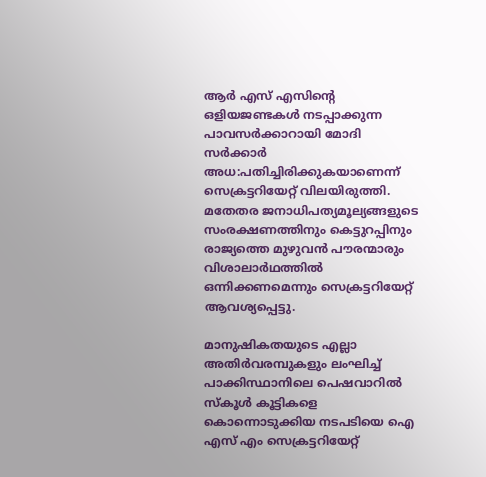ആര്‍ എസ് എസിന്റെ ഒളിയജണ്ടകള്‍ നടപ്പാക്കുന്ന പാവസര്‍ക്കാറായി മോദി സര്‍ക്കാര്‍ അധ:പതിച്ചിരിക്കുകയാണെന്ന് സെക്രട്ടറിയേറ്റ് വിലയിരുത്തി. മതേതര ജനാധിപത്യമൂല്യങ്ങളുടെ സംരക്ഷണത്തിനും കെട്ടുറപ്പിനും രാജ്യത്തെ മുഴുവന്‍ പൗരന്മാരും വിശാലാര്‍ഥത്തില്‍ ഒന്നിക്കണമെന്നും സെക്രട്ടറിയേറ്റ് ആവശ്യപ്പെട്ടു.

മാനുഷികതയുടെ എല്ലാ അതിര്‍വരമ്പുകളും ലംഘിച്ച് പാക്കിസ്ഥാനിലെ പെഷവാറില്‍ സ്‌കൂള്‍ കൂട്ടികളെ കൊന്നൊടുക്കിയ നടപടിയെ ഐ എസ് എം സെക്രട്ടറിയേറ്റ്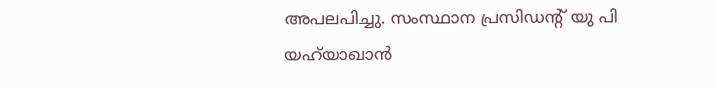അപലപിച്ചു. സംസ്ഥാന പ്രസിഡന്റ് യു പി യഹ്‌യാഖാന്‍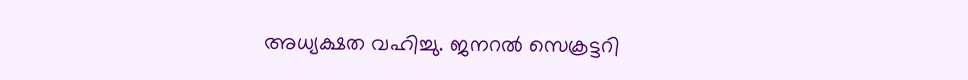അധ്യക്ഷത വഹിച്ചു. ജനറല്‍ സെക്രട്ടറി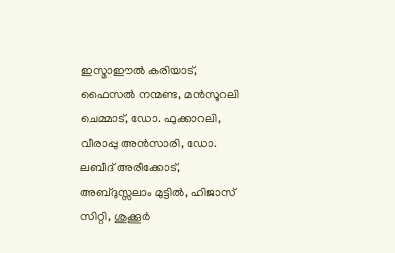ഇസ്മാഈല്‍ കരിയാട്, ഫൈസല്‍ നന്മണ്ട, മന്‍സൂറലി ചെമ്മാട്, ഡോ. ഫുക്കാറലി, വീരാപ്പു അന്‍സാരി, ഡോ. ലബീദ് അരീക്കോട്, അബ്ദുസ്സലാം മുട്ടില്‍, ഹിജാസ് സിറ്റി, ശുക്കൂര്‍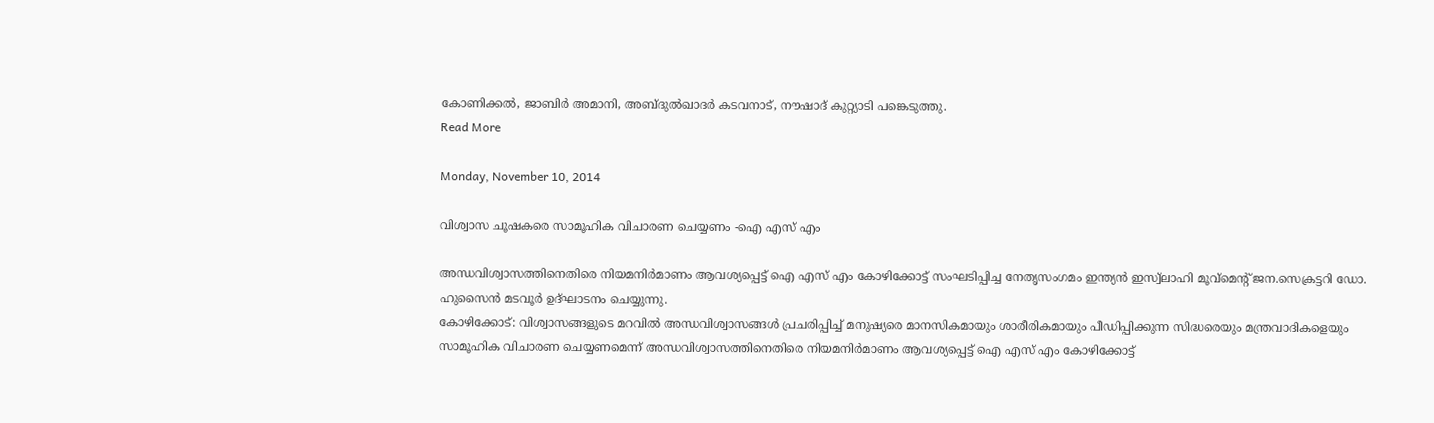കോണിക്കല്‍, ജാബിര്‍ അമാനി, അബ്ദുല്‍ഖാദര്‍ കടവനാട്, നൗഷാദ് കുറ്റ്യാടി പങ്കെടുത്തു.
Read More

Monday, November 10, 2014

വിശ്വാസ ചൂഷകരെ സാമൂഹിക വിചാരണ ചെയ്യണം -ഐ എസ് എം

അന്ധവിശ്വാസത്തിനെതിരെ നിയമനിര്‍മാണം ആവശ്യപ്പെട്ട് ഐ എസ് എം കോഴിക്കോട്ട് സംഘടിപ്പിച്ച നേതൃസംഗമം ഇന്ത്യന്‍ ഇസ്വ്‌ലാഹി മൂവ്‌മെന്റ് ജന.സെക്രട്ടറി ഡോ. ഹുസൈന്‍ മടവൂര്‍ ഉദ്ഘാടനം ചെയ്യുന്നു.
കോഴിക്കോട്: വിശ്വാസങ്ങളുടെ മറവില്‍ അന്ധവിശ്വാസങ്ങള്‍ പ്രചരിപ്പിച്ച് മനുഷ്യരെ മാനസികമായും ശാരീരികമായും പീഡിപ്പിക്കുന്ന സിദ്ധരെയും മന്ത്രവാദികളെയും സാമൂഹിക വിചാരണ ചെയ്യണമെന്ന് അന്ധവിശ്വാസത്തിനെതിരെ നിയമനിര്‍മാണം ആവശ്യപ്പെട്ട് ഐ എസ് എം കോഴിക്കോട്ട്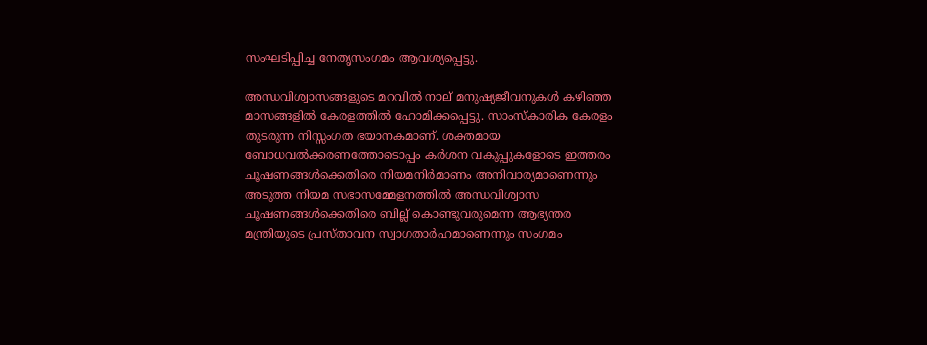സംഘടിപ്പിച്ച നേതൃസംഗമം ആവശ്യപ്പെട്ടു.

അന്ധവിശ്വാസങ്ങളുടെ മറവില്‍ നാല് മനുഷ്യജീവനുകള്‍ കഴിഞ്ഞ മാസങ്ങളില്‍ കേരളത്തില്‍ ഹോമിക്കപ്പെട്ടു. സാംസ്‌കാരിക കേരളം തുടരുന്ന നിസ്സംഗത ഭയാനകമാണ്. ശക്തമായ ബോധവല്‍ക്കരണത്തോടൊപ്പം കര്‍ശന വകുപ്പുകളോടെ ഇത്തരം ചൂഷണങ്ങള്‍ക്കെതിരെ നിയമനിര്‍മാണം അനിവാര്യമാണെന്നും അടുത്ത നിയമ സഭാസമ്മേളനത്തില്‍ അന്ധവിശ്വാസ ചൂഷണങ്ങള്‍ക്കെതിരെ ബില്ല് കൊണ്ടുവരുമെന്ന ആഭ്യന്തര മന്ത്രിയുടെ പ്രസ്താവന സ്വാഗതാര്‍ഹമാണെന്നും സംഗമം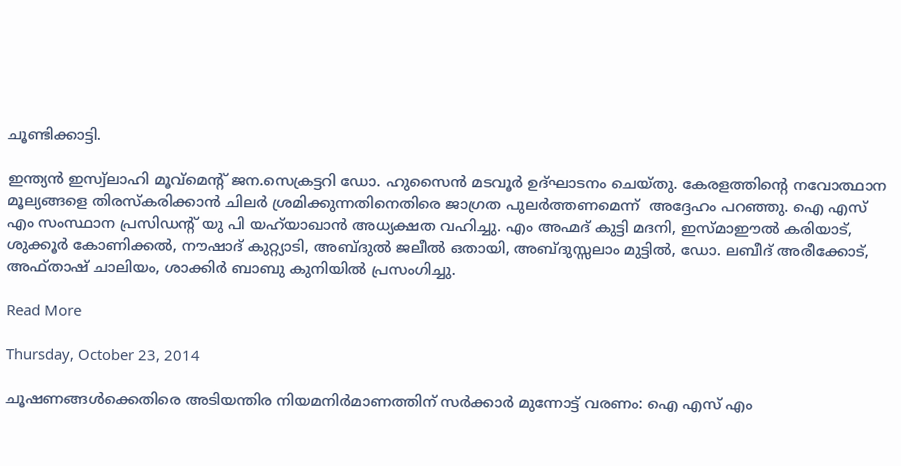ചൂണ്ടിക്കാട്ടി.

ഇന്ത്യന്‍ ഇസ്വ്‌ലാഹി മൂവ്‌മെന്റ് ജന.സെക്രട്ടറി ഡോ. ഹുസൈന്‍ മടവൂര്‍ ഉദ്ഘാടനം ചെയ്തു. കേരളത്തിന്റെ നവോത്ഥാന മൂല്യങ്ങളെ തിരസ്‌കരിക്കാന്‍ ചിലര്‍ ശ്രമിക്കുന്നതിനെതിരെ ജാഗ്രത പുലര്‍ത്തണമെന്ന്  അദ്ദേഹം പറഞ്ഞു. ഐ എസ് എം സംസ്ഥാന പ്രസിഡന്റ് യു പി യഹ്‌യാഖാന്‍ അധ്യക്ഷത വഹിച്ചു. എം അഹ്മദ് കുട്ടി മദനി, ഇസ്മാഈല്‍ കരിയാട്, ശുക്കൂര്‍ കോണിക്കല്‍, നൗഷാദ് കുറ്റ്യാടി, അബ്ദുല്‍ ജലീല്‍ ഒതായി, അബ്ദുസ്സലാം മുട്ടില്‍, ഡോ. ലബീദ് അരീക്കോട്, അഫ്താഷ് ചാലിയം, ശാക്കിര്‍ ബാബു കുനിയില്‍ പ്രസംഗിച്ചു.

Read More

Thursday, October 23, 2014

ചൂഷണങ്ങള്‍ക്കെതിരെ അടിയന്തിര നിയമനിര്‍മാണത്തിന് സര്‍ക്കാര്‍ മുന്നോട്ട് വരണം: ഐ എസ് എം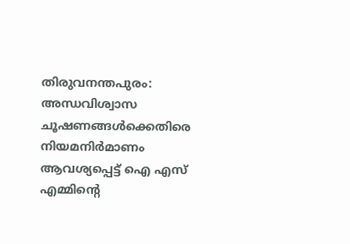തിരുവനന്തപുരം: അന്ധവിശ്വാസ ചൂഷണങ്ങള്‍ക്കെതിരെ നിയമനിര്‍മാണം ആവശ്യപ്പെട്ട് ഐ എസ് എമ്മിന്റെ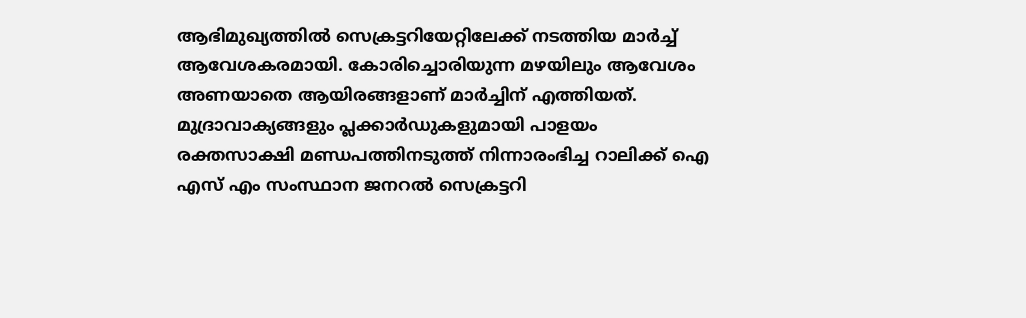ആഭിമുഖ്യത്തില്‍ സെക്രട്ടറിയേറ്റിലേക്ക് നടത്തിയ മാര്‍ച്ച് ആവേശകരമായി. കോരിച്ചൊരിയുന്ന മഴയിലും ആവേശം അണയാതെ ആയിരങ്ങളാണ് മാര്‍ച്ചിന് എത്തിയത്. മുദ്രാവാക്യങ്ങളും പ്ലക്കാര്‍ഡുകളുമായി പാളയം രക്തസാക്ഷി മണ്ഡപത്തിനടുത്ത് നിന്നാരംഭിച്ച റാലിക്ക് ഐ എസ് എം സംസ്ഥാന ജനറല്‍ സെക്രട്ടറി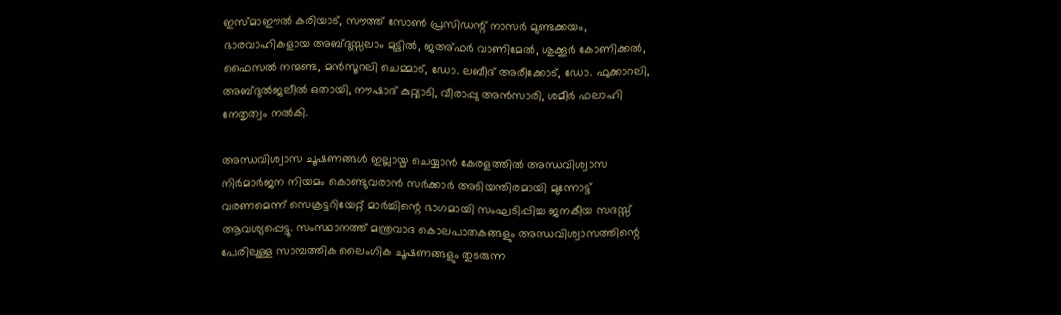ഇസ്മാഈല്‍ കരിയാട്, സൗത്ത് സോണ്‍ പ്രസിഡന്റ് നാസര്‍ മുണ്ടക്കയം, ഭാരവാഹികളായ അബ്ദുസ്സലാം മുട്ടില്‍, ജഅ്ഫര്‍ വാണിമേല്‍, ശുക്കൂര്‍ കോണിക്കല്‍, ഫൈസല്‍ നന്മണ്ട, മന്‍സൂറലി ചെമ്മാട്, ഡോ. ലബീദ് അരീക്കോട്, ഡോ. ഫുക്കാറലി, അബ്ദുല്‍ജലീല്‍ ഒതായി, നൗഷാദ് കുറ്റ്യാടി, വീരാപ്പു അന്‍സാരി, ശമീര്‍ ഫലാഹി നേതൃത്വം നല്‍കി.

അന്ധവിശ്വാസ ചൂഷണങ്ങള്‍ ഇല്ലായ്മ ചെയ്യാന്‍ കേരളത്തില്‍ അന്ധവിശ്വാസ നിര്‍മാര്‍ജന നിയമം കൊണ്ടുവരാന്‍ സര്‍ക്കാര്‍ അടിയന്തിരമായി മുന്നോട്ട് വരണമെന്ന് സെക്രട്ടറിയേറ്റ് മാര്‍ച്ചിന്റെ ഭാഗമായി സംഘടിപ്പിച്ച ജനകീയ സദസ്സ് ആവശ്യപ്പെട്ടു. സംസ്ഥാനത്ത് മന്ത്രവാദ കൊലപാതകങ്ങളും അന്ധവിശ്വാസത്തിന്റെ പേരിലുള്ള സാമ്പത്തിക ലൈംഗിക ചൂഷണങ്ങളും തുടരുന്ന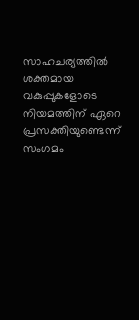സാഹചര്യത്തില്‍ ശക്തമായ വകുപ്പുകളോടെ നിയമത്തിന് ഏറെ പ്രസക്തിയുണ്ടെന്ന് സംഗമം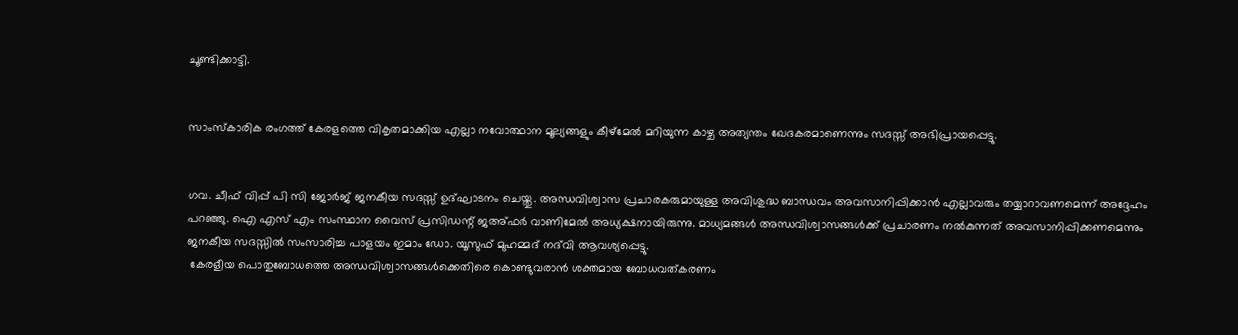ചൂണ്ടിക്കാട്ടി.


സാംസ്‌കാരിക രംഗത്ത് കേരളത്തെ വികൃതമാക്കിയ എല്ലാ നവോത്ഥാന മൂല്യങ്ങളും കീഴ്‌മേല്‍ മറിയുന്ന കാഴ്ച അത്യന്തം ഖേദകരമാണെന്നും സദസ്സ് അഭിപ്രായപ്പെട്ടു.


ഗവ. ചീഫ് വിപ്പ് പി സി ജോര്‍ജ് ജനകീയ സദസ്സ് ഉദ്ഘാടനം ചെയ്തു. അന്ധവിശ്വാസ പ്രചാരകരുമായുള്ള അവിശുദ്ധ ബാന്ധവം അവസാനിപ്പിക്കാന്‍ എല്ലാവരും തയ്യാറാവണമെന്ന് അദ്ദേഹം പറഞ്ഞു. ഐ എസ് എം സംസ്ഥാന വൈസ് പ്രസിഡന്റ് ജഅ്ഫര്‍ വാണിമേല്‍ അധ്യക്ഷനായിരുന്നു. മാധ്യമങ്ങള്‍ അന്ധവിശ്വാസങ്ങള്‍ക്ക് പ്രചാരണം നല്‍കുന്നത് അവസാനിപ്പിക്കണമെന്നും ജനകീയ സദസ്സില്‍ സംസാരിച്ച പാളയം ഇമാം ഡോ. യൂസുഫ് മുഹമ്മദ് നദ്‌വി ആവശ്യപ്പെട്ടു.
 കേരളീയ പൊതുബോധത്തെ അന്ധവിശ്വാസങ്ങള്‍ക്കെതിരെ കൊണ്ടുവരാന്‍ ശക്തമായ ബോധവത്കരണം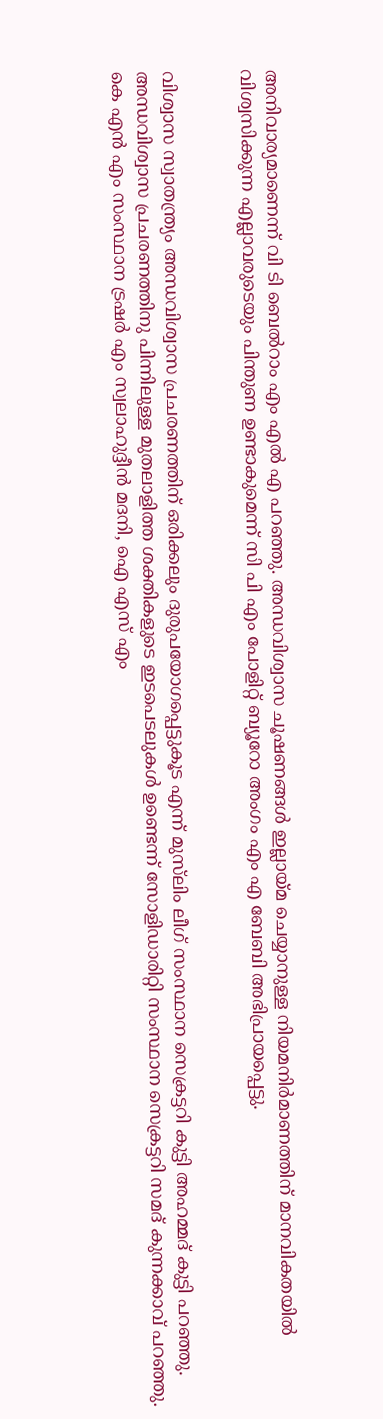അനിവാര്യമാണെന്ന് വി ടി ബെല്‍റാം എം എല്‍ എ പറഞ്ഞു. അന്ധവിശ്വാസ ചൂഷണങ്ങള്‍ ഇല്ലായ്മ ചെയ്യാനുള്ള നിയമനിര്‍മാണത്തിന് മാനവികതയില്‍ വിശ്വസിക്കുന്ന എല്ലാവരുടെയും പിന്തുണ ഉണ്ടാകുമെന്ന് സി പി എം പോളിറ്റ് ബ്യൂറോ അംഗം എം എ ബേബി അഭിപ്രായപ്പെട്ടു.


വിശ്വാസ സ്വാതന്ത്ര്യം അന്ധവിശ്വാസ പ്രചരണത്തിന് ഒരിക്കലും ദുരുപയോഗപ്പെട്ടുകൂട എന്ന് മുസ്‌ലിം ലീഗ് സംസ്ഥാന സെക്രട്ടറി കുട്ടി അഹമ്മദ് കുട്ടി പറഞ്ഞു. അന്ധവിശ്വാസ പ്രചരണത്തിനു പിന്നിലുള്ള മുതലാളിത്ത ശക്തികളുടെ ഇടപെടലുകള്‍ ഉണ്ടെന്ന് സോളിഡാരിറ്റി സംസ്ഥാന സെക്രട്ടറി സമദ് കുന്നക്കാവ് പറഞ്ഞു. കെ എന്‍ എം സംസ്ഥാന ട്രഷര്‍ എം സ്വലാഹുദ്ദീന്‍ മദനി, ഐ എസ് എം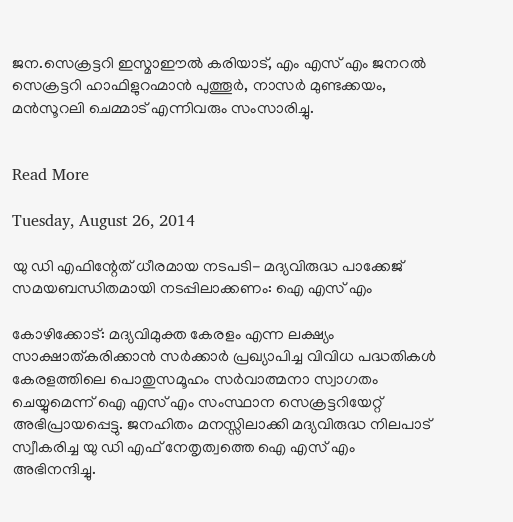ജന.സെക്രട്ടറി ഇസ്മാഈല്‍ കരിയാട്, എം എസ് എം ജനറല്‍ സെക്രട്ടറി ഹാഫിളുറഹ്മാന്‍ പുത്തൂര്‍, നാസര്‍ മുണ്ടക്കയം, മന്‍സൂറലി ചെമ്മാട് എന്നിവരും സംസാരിച്ചു.


Read More

Tuesday, August 26, 2014

യു ഡി എഫിന്റേത് ധീരമായ നടപടി- മദ്യവിരുദ്ധ പാക്കേജ് സമയബന്ധിതമായി നടപ്പിലാക്കണം: ഐ എസ് എം

കോഴിക്കോട്: മദ്യവിമുക്ത കേരളം എന്ന ലക്ഷ്യം സാക്ഷാത്കരിക്കാന്‍ സര്‍ക്കാര്‍ പ്രഖ്യാപിച്ച വിവിധ പദ്ധതികള്‍ കേരളത്തിലെ പൊതുസമൂഹം സര്‍വാത്മനാ സ്വാഗതം ചെയ്യുമെന്ന് ഐ എസ് എം സംസ്ഥാന സെക്രട്ടറിയേറ്റ് അഭിപ്രായപ്പെട്ടു. ജനഹിതം മനസ്സിലാക്കി മദ്യവിരുദ്ധ നിലപാട് സ്വീകരിച്ച യു ഡി എഫ് നേതൃത്വത്തെ ഐ എസ് എം അഭിനന്ദിച്ചു.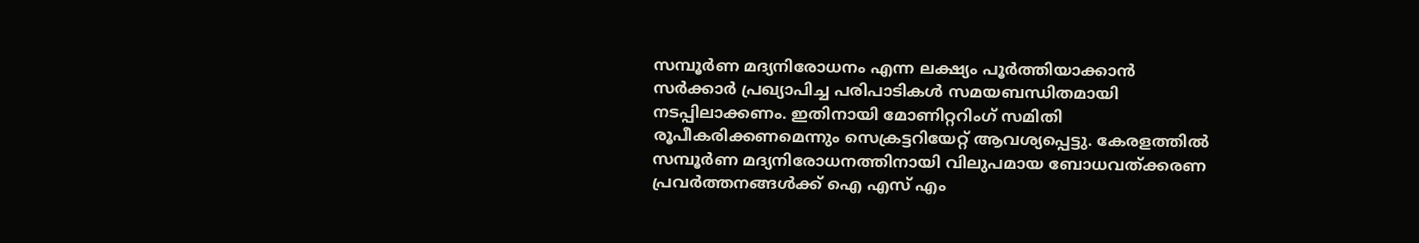സമ്പൂര്‍ണ മദ്യനിരോധനം എന്ന ലക്ഷ്യം പൂര്‍ത്തിയാക്കാന്‍ സര്‍ക്കാര്‍ പ്രഖ്യാപിച്ച പരിപാടികള്‍ സമയബന്ധിതമായി നടപ്പിലാക്കണം. ഇതിനായി മോണിറ്ററിംഗ് സമിതി രൂപീകരിക്കണമെന്നും സെക്രട്ടറിയേറ്റ് ആവശ്യപ്പെട്ടു. കേരളത്തില്‍ സമ്പൂര്‍ണ മദ്യനിരോധനത്തിനായി വിലുപമായ ബോധവത്ക്കരണ പ്രവര്‍ത്തനങ്ങള്‍ക്ക് ഐ എസ് എം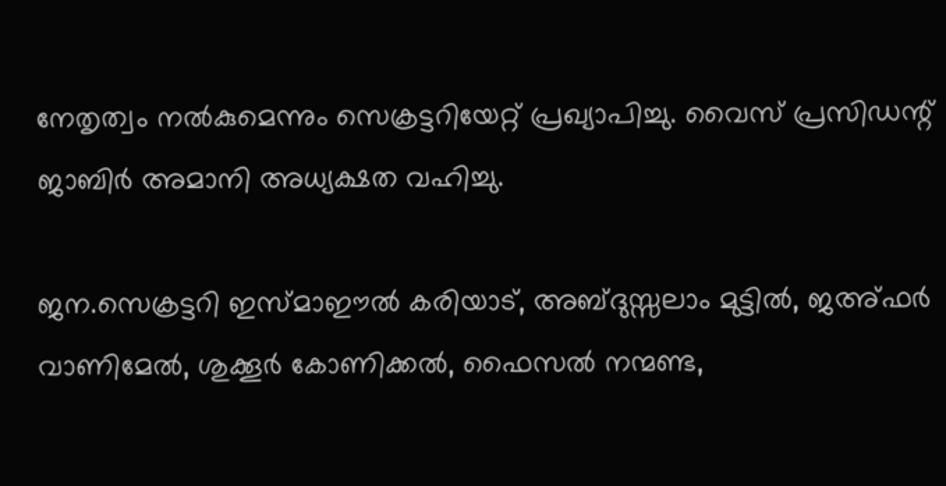നേതൃത്വം നല്‍കുമെന്നും സെക്രട്ടറിയേറ്റ് പ്രഖ്യാപിച്ചു. വൈസ് പ്രസിഡന്റ് ജാബിര്‍ അമാനി അധ്യക്ഷത വഹിച്ചു.

ജന.സെക്രട്ടറി ഇസ്മാഈല്‍ കരിയാട്, അബ്ദുസ്സലാം മുട്ടില്‍, ജഅ്ഫര്‍ വാണിമേല്‍, ശുക്കൂര്‍ കോണിക്കല്‍, ഫൈസല്‍ നന്മണ്ട,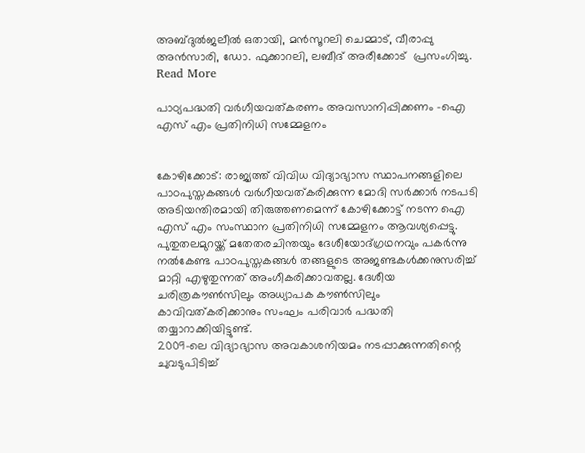അബ്ദുല്‍ജലീല്‍ ഒതായി, മന്‍സൂറലി ചെമ്മാട്, വീരാപ്പു അന്‍സാരി, ഡോ. ഫുക്കാറലി, ലബീദ് അരീക്കോട്  പ്രസംഗിച്ചു.
Read More

പാഠ്യപദ്ധതി വര്‍ഗീയവത്കരണം അവസാനിപ്പിക്കണം -ഐ എസ് എം പ്രതിനിധി സമ്മേളനം


കോഴിക്കോട്: രാജ്യത്ത് വിവിധ വിദ്യാഭ്യാസ സ്ഥാപനങ്ങളിലെ പാഠപുസ്തകങ്ങള്‍ വര്‍ഗീയവത്കരിക്കുന്ന മോദി സര്‍ക്കാര്‍ നടപടി അടിയന്തിരമായി തിരുത്തണമെന്ന് കോഴിക്കോട്ട് നടന്ന ഐ എസ് എം സംസ്ഥാന പ്രതിനിധി സമ്മേളനം ആവശ്യപ്പെട്ടു. പുതുതലമുറയ്ക്ക് മതേതരചിന്തയും ദേശീയോദ്ഗ്രഥനവും പകര്‍ന്നു നല്‍കേണ്ട പാഠപുസ്തകങ്ങള്‍ തങ്ങളുടെ അജണ്ടകള്‍ക്കനുസരിച്ച് മാറ്റി എഴുതുന്നത് അംഗീകരിക്കാവതല്ല. ദേശീയ ചരിത്രകൗണ്‍സിലും അധ്യാപക കൗണ്‍സിലും കാവിവത്കരിക്കാനും സംഘം പരിവാര്‍ പദ്ധതി തയ്യാറാക്കിയിട്ടുണ്ട്.
2009-ലെ വിദ്യാഭ്യാസ അവകാശനിയമം നടപ്പാക്കുന്നതിന്റെ ചുവടുപിടിച്ച്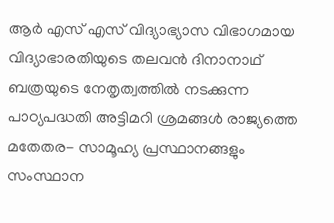ആര്‍ എസ് എസ് വിദ്യാഭ്യാസ വിഭാഗമായ വിദ്യാഭാരതിയുടെ തലവന്‍ ദിനാനാഥ് ബത്രയുടെ നേതൃത്വത്തില്‍ നടക്കുന്ന പാഠ്യപദ്ധതി അട്ടിമറി ശ്രമങ്ങള്‍ രാജ്യത്തെ മതേതര- സാമൂഹ്യ പ്രസ്ഥാനങ്ങളും സംസ്ഥാന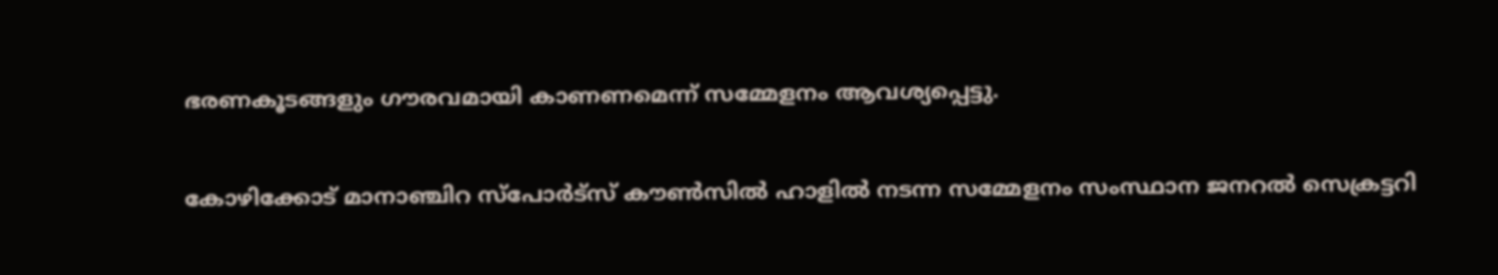ഭരണകൂടങ്ങളും ഗൗരവമായി കാണണമെന്ന് സമ്മേളനം ആവശ്യപ്പെട്ടു.

കോഴിക്കോട് മാനാഞ്ചിറ സ്‌പോര്‍ട്‌സ് കൗണ്‍സില്‍ ഹാളില്‍ നടന്ന സമ്മേളനം സംസ്ഥാന ജനറല്‍ സെക്രട്ടറി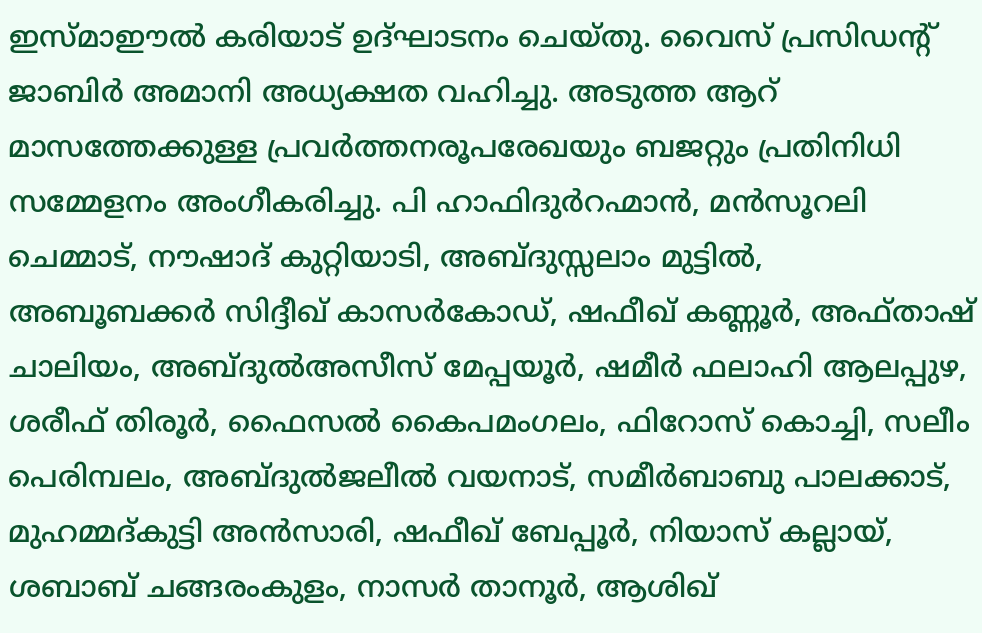ഇസ്മാഈല്‍ കരിയാട് ഉദ്ഘാടനം ചെയ്തു. വൈസ് പ്രസിഡന്റ് ജാബിര്‍ അമാനി അധ്യക്ഷത വഹിച്ചു. അടുത്ത ആറ് മാസത്തേക്കുള്ള പ്രവര്‍ത്തനരൂപരേഖയും ബജറ്റും പ്രതിനിധി സമ്മേളനം അംഗീകരിച്ചു. പി ഹാഫിദുര്‍റഹ്മാന്‍, മന്‍സൂറലി ചെമ്മാട്, നൗഷാദ് കുറ്റിയാടി, അബ്ദുസ്സലാം മുട്ടില്‍, അബൂബക്കര്‍ സിദ്ദീഖ് കാസര്‍കോഡ്, ഷഫീഖ് കണ്ണൂര്‍, അഫ്താഷ് ചാലിയം, അബ്ദുല്‍അസീസ് മേപ്പയൂര്‍, ഷമീര്‍ ഫലാഹി ആലപ്പുഴ, ശരീഫ് തിരൂര്‍, ഫൈസല്‍ കൈപമംഗലം, ഫിറോസ് കൊച്ചി, സലീം പെരിമ്പലം, അബ്ദുല്‍ജലീല്‍ വയനാട്, സമീര്‍ബാബു പാലക്കാട്, മുഹമ്മദ്കുട്ടി അന്‍സാരി, ഷഫീഖ് ബേപ്പൂര്‍, നിയാസ് കല്ലായ്, ശബാബ് ചങ്ങരംകുളം, നാസര്‍ താനൂര്‍, ആശിഖ്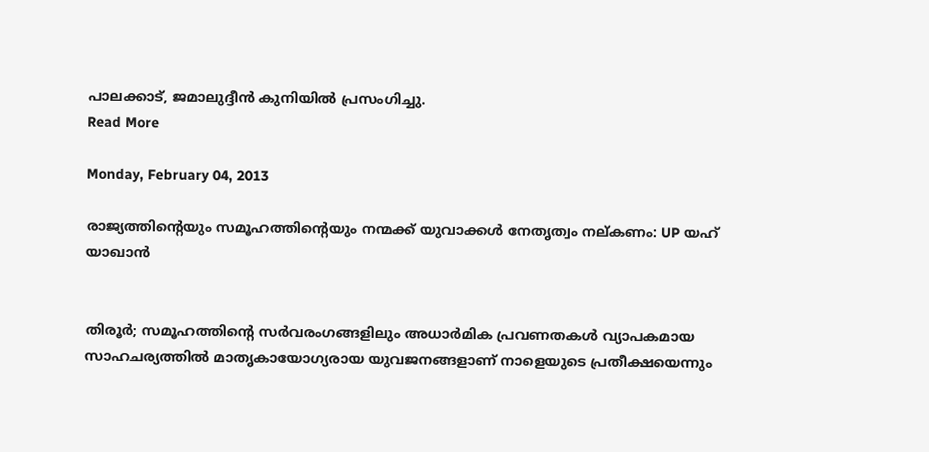പാലക്കാട്, ജമാലുദ്ദീന്‍ കുനിയില്‍ പ്രസംഗിച്ചു.
Read More

Monday, February 04, 2013

രാജ്യത്തിന്റെയും സമൂഹത്തിന്റെയും നന്മക്ക് യുവാക്കള്‍ നേതൃത്വം നല്കണം: UP യഹ് യാഖാന്‍


തിരൂര്‍; സമൂഹത്തിന്റെ സര്‍വരംഗങ്ങളിലും അധാര്‍മിക പ്രവണതകള്‍ വ്യാപകമായ സാഹചര്യത്തില്‍ മാതൃകായോഗ്യരായ യുവജനങ്ങളാണ് നാളെയുടെ പ്രതീക്ഷയെന്നും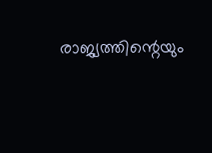രാജ്യത്തിന്റെയും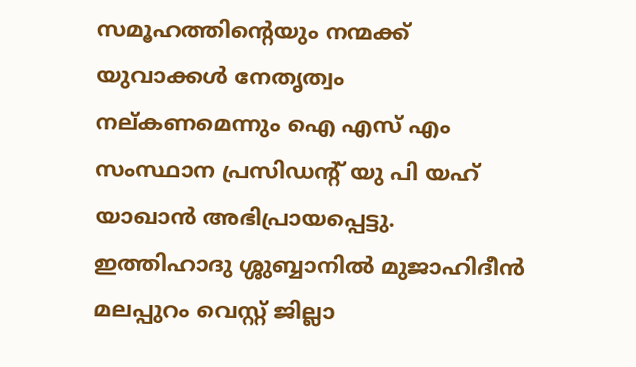സമൂഹത്തിന്റെയും നന്മക്ക് യുവാക്കള്‍ നേതൃത്വം നല്കണമെന്നും ഐ എസ് എം സംസ്ഥാന പ്രസിഡന്റ് യു പി യഹ് യാഖാന്‍ അഭിപ്രായപ്പെട്ടു. ഇത്തിഹാദു ശ്ശുബ്ബാനില്‍ മുജാഹിദീന്‍ മലപ്പുറം വെസ്റ്റ് ജില്ലാ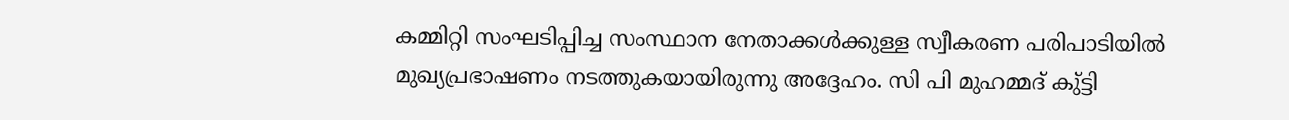കമ്മിറ്റി സംഘടിപ്പിച്ച സംസ്ഥാന നേതാക്കള്‍ക്കുള്ള സ്വീകരണ പരിപാടിയില്‍ മുഖ്യപ്രഭാഷണം നടത്തുകയായിരുന്നു അദ്ദേഹം. സി പി മുഹമ്മദ് കു്ട്ടി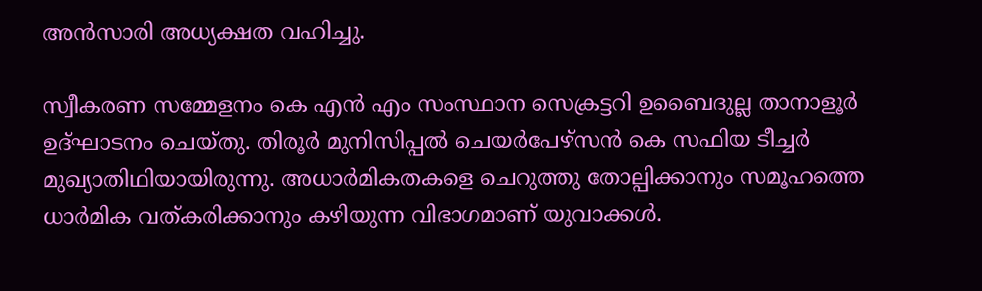അന്‍സാരി അധ്യക്ഷത വഹിച്ചു.

സ്വീകരണ സമ്മേളനം കെ എന്‍ എം സംസ്ഥാന സെക്രട്ടറി ഉബൈദുല്ല താനാളൂര്‍ ഉദ്ഘാടനം ചെയ്തു. തിരൂര്‍ മുനിസിപ്പല്‍ ചെയര്‍പേഴ്‌സന്‍ കെ സഫിയ ടീച്ചര്‍ മുഖ്യാതിഥിയായിരുന്നു. അധാര്‍മികതകളെ ചെറുത്തു തോല്പിക്കാനും സമൂഹത്തെ ധാര്‍മിക വത്കരിക്കാനും കഴിയുന്ന വിഭാഗമാണ് യുവാക്കള്‍.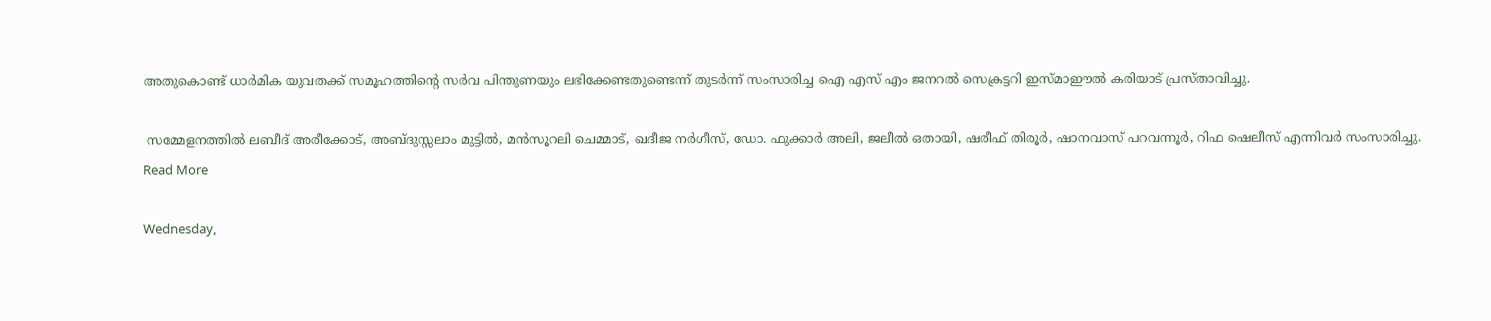അതുകൊണ്ട് ധാര്‍മിക യുവതക്ക് സമൂഹത്തിന്റെ സര്‍വ പിന്തുണയും ലഭിക്കേണ്ടതുണ്ടെന്ന് തുടര്‍ന്ന് സംസാരിച്ച ഐ എസ് എം ജനറല്‍ സെക്രട്ടറി ഇസ്മാഈല്‍ കരിയാട് പ്രസ്താവിച്ചു.

 സമ്മേളനത്തില്‍ ലബീദ് അരീക്കോട്, അബ്ദുസ്സലാം മുട്ടില്‍, മന്‍സൂറലി ചെമ്മാട്, ഖദീജ നര്‍ഗീസ്, ഡോ. ഫുക്കാര്‍ അലി, ജലീല്‍ ഒതായി, ഷരീഫ് തിരൂര്‍, ഷാനവാസ് പറവന്നൂര്‍, റിഫ ഷെലീസ് എന്നിവര്‍ സംസാരിച്ചു.
Read More

Wednesday,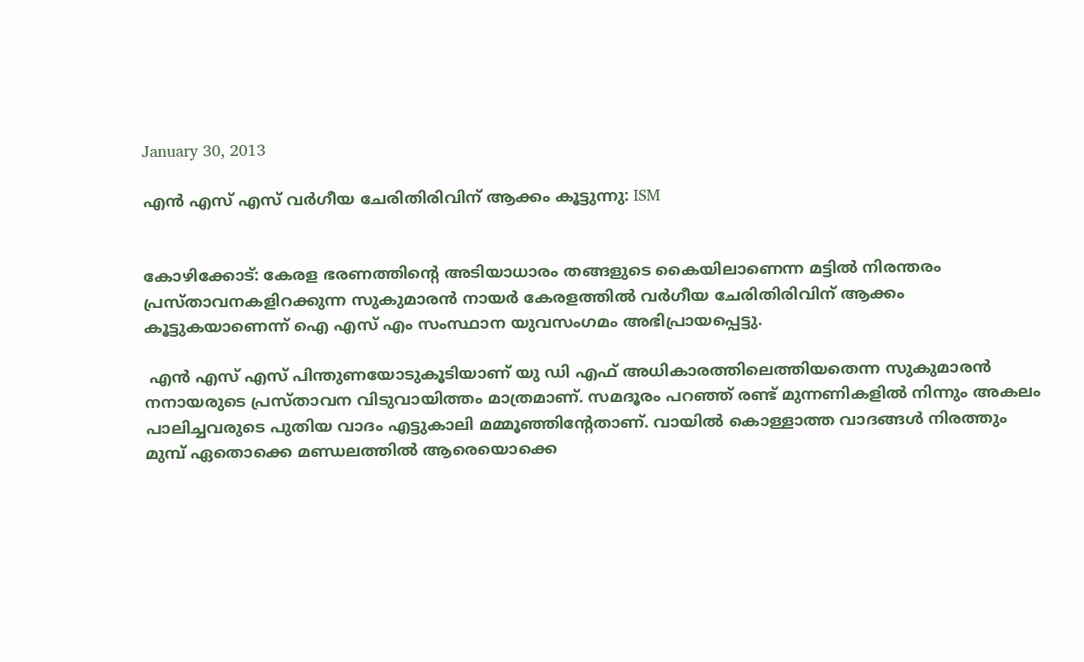January 30, 2013

എന്‍ എസ് എസ് വര്‍ഗീയ ചേരിതിരിവിന് ആക്കം കൂട്ടുന്നു: ISM


കോഴിക്കോട്: കേരള ഭരണത്തിന്റെ അടിയാധാരം തങ്ങളുടെ കൈയിലാണെന്ന മട്ടില്‍ നിരന്തരം പ്രസ്താവനകളിറക്കുന്ന സുകുമാരന്‍ നായര്‍ കേരളത്തില്‍ വര്‍ഗീയ ചേരിതിരിവിന് ആക്കം കൂട്ടുകയാണെന്ന് ഐ എസ് എം സംസ്ഥാന യുവസംഗമം അഭിപ്രായപ്പെട്ടു.

 എന്‍ എസ് എസ് പിന്തുണയോടുകൂടിയാണ് യു ഡി എഫ് അധികാരത്തിലെത്തിയതെന്ന സുകുമാരന്‍ നനായരുടെ പ്രസ്താവന വിടുവായിത്തം മാത്രമാണ്. സമദൂരം പറഞ്ഞ് രണ്ട് മുന്നണികളില്‍ നിന്നും അകലം പാലിച്ചവരുടെ പുതിയ വാദം എട്ടുകാലി മമ്മൂഞ്ഞിന്റേതാണ്. വായില്‍ കൊള്ളാത്ത വാദങ്ങള്‍ നിരത്തും മുമ്പ് ഏതൊക്കെ മണ്ഡലത്തില്‍ ആരെയൊക്കെ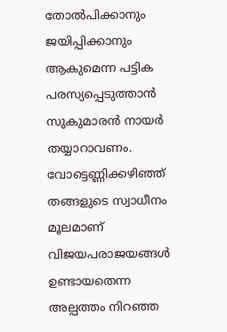തോല്‍പിക്കാനും ജയിപ്പിക്കാനും ആകുമെന്ന പട്ടിക പരസ്യപ്പെടുത്താന്‍ സുകുമാരന്‍ നായര്‍ തയ്യാറാവണം. വോട്ടെണ്ണിക്കഴിഞ്ഞ് തങ്ങളുടെ സ്വാധീനം മൂലമാണ് വിജയപരാജയങ്ങള്‍ ഉണ്ടായതെന്ന അല്പത്തം നിറഞ്ഞ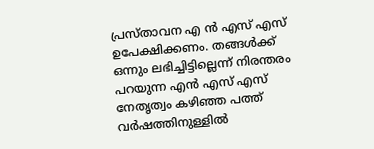പ്രസ്താവന എ ന്‍ എസ് എസ് ഉപേക്ഷിക്കണം. തങ്ങള്‍ക്ക് ഒന്നും ലഭിച്ചിട്ടില്ലെന്ന് നിരന്തരം പറയുന്ന എന്‍ എസ് എസ് നേതൃത്വം കഴിഞ്ഞ പത്ത് വര്‍ഷത്തിനുള്ളില്‍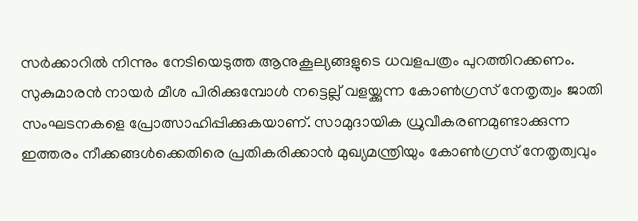സര്‍ക്കാറില്‍ നിന്നും നേടിയെടുത്ത ആനുകൂല്യങ്ങളുടെ ധവളപത്രം പുറത്തിറക്കണം. സുകുമാരന്‍ നായര്‍ മീശ പിരിക്കുമ്പോള്‍ നട്ടെല്ല് വളയ്ക്കുന്ന കോണ്‍ഗ്രസ് നേതൃത്വം ജാതി സംഘടനകളെ പ്രോത്സാഹിപ്പിക്കുകയാണ്. സാമുദായിക ധ്രുവീകരണമുണ്ടാക്കുന്ന ഇത്തരം നീക്കങ്ങള്‍ക്കെതിരെ പ്രതികരിക്കാന്‍ മുഖ്യമന്ത്രിയും കോണ്‍ഗ്രസ് നേതൃത്വവും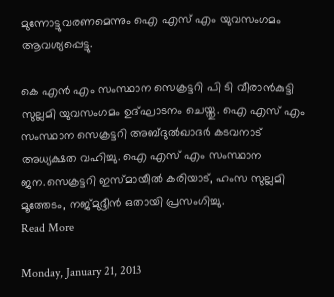മുന്നോട്ടുവരണമെന്നും ഐ എസ് എം യുവസംഗമം ആവശ്യപ്പെട്ടു.

കെ എന്‍ എം സംസ്ഥാന സെക്രട്ടറി പി ടി വീരാന്‍കുട്ടി സുല്ലമി യുവസംഗമം ഉദ്ഘാടനം ചെയ്തു. ഐ എസ് എം സംസ്ഥാന സെക്രട്ടറി അബ്ദുല്‍ഖാദര്‍ കടവനാട് അധ്യക്ഷത വഹിച്ചു. ഐ എസ് എം സംസ്ഥാന ജന.സെക്രട്ടറി ഇസ്മായീല്‍ കരിയാട്, ഹംസ സുല്ലമി മൂത്തേടം, നജ്മുദ്ദീന്‍ ഒതായി പ്രസംഗിച്ചു.
Read More

Monday, January 21, 2013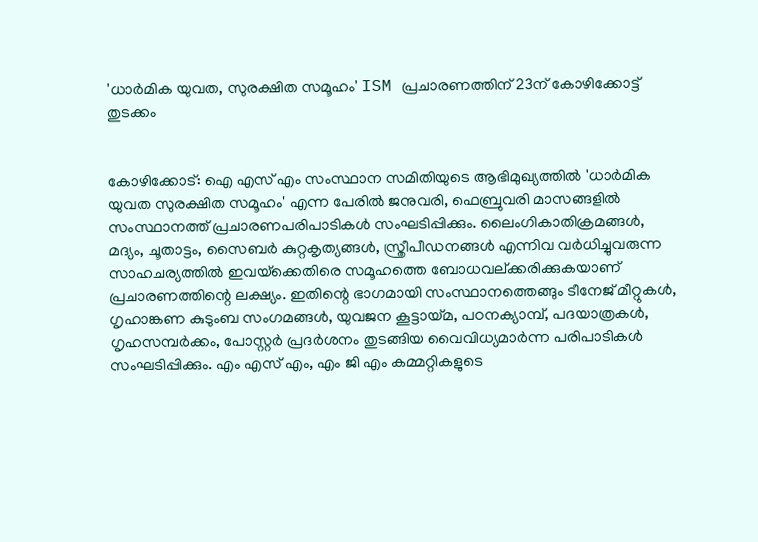'ധാര്‍മിക യുവത, സുരക്ഷിത സമൂഹം' ISM പ്രചാരണത്തിന് 23ന് കോഴിക്കോട്ട് തുടക്കം


കോഴിക്കോട്: ഐ എസ് എം സംസ്ഥാന സമിതിയുടെ ആഭിമുഖ്യത്തില്‍ 'ധാര്‍മിക യുവത സുരക്ഷിത സമൂഹം' എന്ന പേരില്‍ ജനുവരി, ഫെബ്രുവരി മാസങ്ങളില്‍ സംസ്ഥാനത്ത് പ്രചാരണപരിപാടികള്‍ സംഘടിപ്പിക്കും. ലൈംഗികാതിക്രമങ്ങള്‍, മദ്യം, ചൂതാട്ടം, സൈബര്‍ കുറ്റകൃത്യങ്ങള്‍, സ്ത്രീപീഡനങ്ങള്‍ എന്നിവ വര്‍ധിച്ചുവരുന്ന സാഹചര്യത്തില്‍ ഇവയ്‌ക്കെതിരെ സമൂഹത്തെ ബോധവല്ക്കരിക്കുകയാണ് പ്രചാരണത്തിന്റെ ലക്ഷ്യം. ഇതിന്റെ ഭാഗമായി സംസ്ഥാനത്തെങ്ങും ടീനേജ് മീറ്റുകള്‍, ഗൃഹാങ്കണ കുടുംബ സംഗമങ്ങള്‍, യുവജന കൂട്ടായ്മ, പഠനക്യാമ്പ്, പദയാത്രകള്‍, ഗൃഹസമ്പര്‍ക്കം, പോസ്റ്റര്‍ പ്രദര്‍ശനം തുടങ്ങിയ വൈവിധ്യമാര്‍ന്ന പരിപാടികള്‍ സംഘടിപ്പിക്കും. എം എസ് എം, എം ജി എം കമ്മറ്റികളുടെ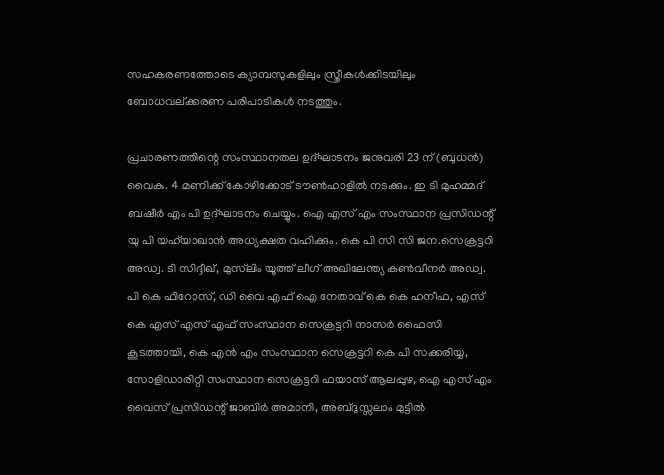സഹകരണത്തോടെ ക്യാമ്പസുകളിലും സ്ത്രീകള്‍ക്കിടയിലും ബോധവല്ക്കരണ പരിപാടികള്‍ നടത്തും.

പ്രചാരണത്തിന്റെ സംസ്ഥാനതല ഉദ്ഘാടനം ജനുവരി 23 ന് (ബുധന്‍) വൈകു. 4 മണിക്ക് കോഴിക്കോട് ടൗണ്‍ഹാളില്‍ നടക്കും. ഇ ടി മുഹമ്മദ് ബഷീര്‍ എം പി ഉദ്ഘാടനം ചെയ്യും. ഐ എസ് എം സംസ്ഥാന പ്രസിഡന്റ് യു പി യഹ്‌യാഖാന്‍ അധ്യക്ഷത വഹിക്കും. കെ പി സി സി ജന.സെക്രട്ടറി അഡ്വ. ടി സിദ്ദീഖ്, മുസ്‌ലിം യൂത്ത് ലീഗ് അഖിലേന്ത്യ കണ്‍വീനര്‍ അഡ്വ. പി കെ ഫിറോസ്, ഡി വൈ എഫ് ഐ നേതാവ് കെ കെ ഹനീഫ, എസ് കെ എസ് എസ് എഫ് സംസ്ഥാന സെക്രട്ടറി നാസര്‍ ഫൈസി കൂടത്തായി, കെ എന്‍ എം സംസ്ഥാന സെക്രട്ടറി കെ പി സക്കരിയ്യ, സോളിഡാരിറ്റി സംസ്ഥാന സെക്രട്ടറി ഫയാസ് ആലപ്പുഴ, ഐ എസ് എം വൈസ് പ്രസിഡന്റ് ജാബിര്‍ അമാനി, അബ്ദുസ്സലാം മുട്ടില്‍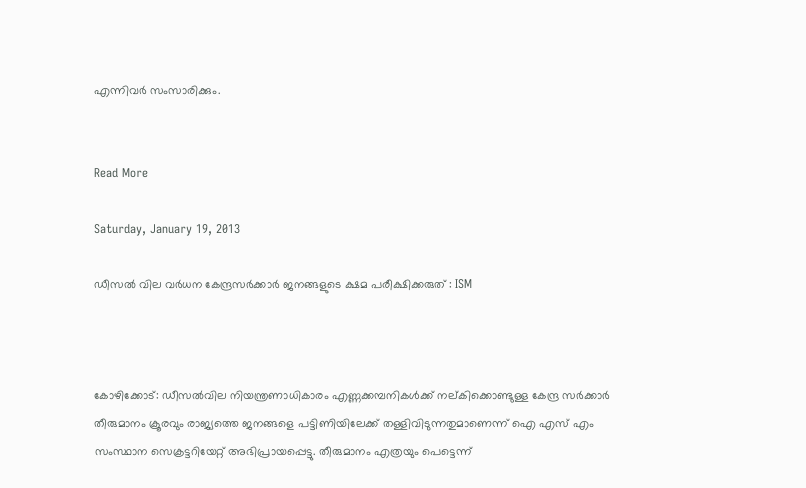എന്നിവര്‍ സംസാരിക്കും.


Read More

Saturday, January 19, 2013

ഡീസല്‍ വില വര്‍ധന കേന്ദ്രസര്‍ക്കാര്‍ ജനങ്ങളുടെ ക്ഷമ പരീക്ഷിക്കരുത് : ISM



കോഴിക്കോട്: ഡീസല്‍വില നിയന്ത്രണാധികാരം എണ്ണക്കമ്പനികള്‍ക്ക് നല്കിക്കൊണ്ടുള്ള കേന്ദ്ര സര്‍ക്കാര്‍ തീരുമാനം ക്രൂരവും രാജ്യത്തെ ജനങ്ങളെ പട്ടിണിയിലേക്ക് തള്ളിവിടുന്നതുമാണെന്ന് ഐ എസ് എം സംസ്ഥാന സെക്രട്ടറിയേറ്റ് അഭിപ്രായപ്പെട്ടു. തീരുമാനം എത്രയും പെട്ടെന്ന്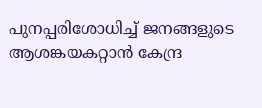പുനപ്പരിശോധിച്ച് ജനങ്ങളുടെ ആശങ്കയകറ്റാന്‍ കേന്ദ്ര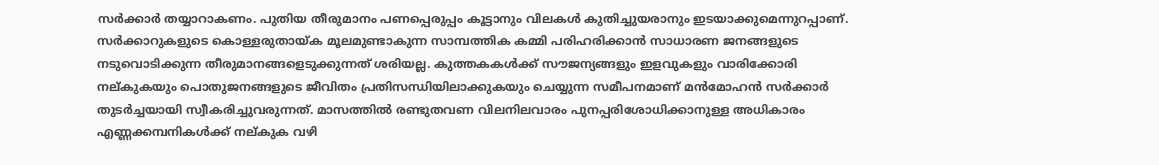സര്‍ക്കാര്‍ തയ്യാറാകണം. പുതിയ തീരുമാനം പണപ്പെരുപ്പം കൂട്ടാനും വിലകള്‍ കുതിച്ചുയരാനും ഇടയാക്കുമെന്നുറപ്പാണ്. സര്‍ക്കാറുകളുടെ കൊള്ളരുതായ്ക മൂലമുണ്ടാകുന്ന സാമ്പത്തിക കമ്മി പരിഹരിക്കാന്‍ സാധാരണ ജനങ്ങളുടെ നടുവൊടിക്കുന്ന തീരുമാനങ്ങളെടുക്കുന്നത് ശരിയല്ല. കുത്തകകള്‍ക്ക് സൗജന്യങ്ങളും ഇളവുകളും വാരിക്കോരി നല്കുകയും പൊതുജനങ്ങളുടെ ജീവിതം പ്രതിസന്ധിയിലാക്കുകയും ചെയ്യുന്ന സമീപനമാണ് മന്‍മോഹന്‍ സര്‍ക്കാര്‍ തുടര്‍ച്ചയായി സ്വീകരിച്ചുവരുന്നത്. മാസത്തില്‍ രണ്ടുതവണ വിലനിലവാരം പുനപ്പരിശോധിക്കാനുള്ള അധികാരം എണ്ണക്കമ്പനികള്‍ക്ക് നല്കുക വഴി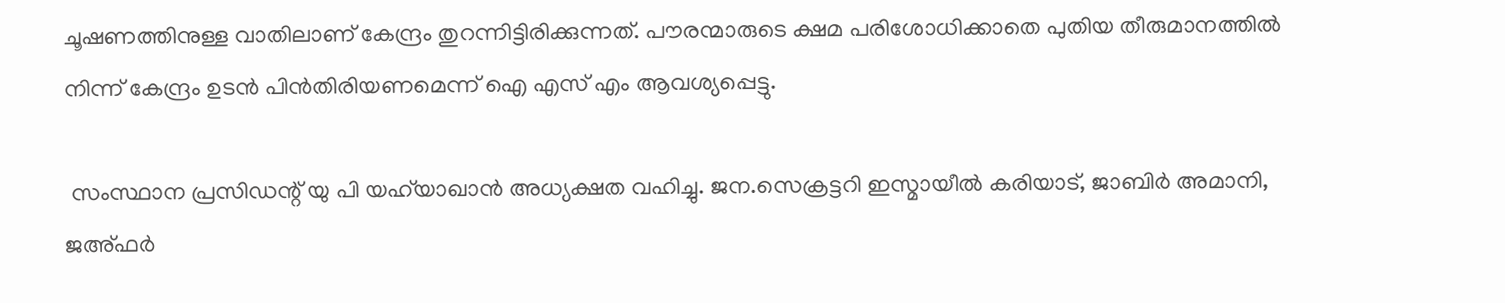ചൂഷണത്തിനുള്ള വാതിലാണ് കേന്ദ്രം തുറന്നിട്ടിരിക്കുന്നത്. പൗരന്മാരുടെ ക്ഷമ പരിശോധിക്കാതെ പുതിയ തീരുമാനത്തില്‍ നിന്ന് കേന്ദ്രം ഉടന്‍ പിന്‍തിരിയണമെന്ന് ഐ എസ് എം ആവശ്യപ്പെട്ടു.

 സംസ്ഥാന പ്രസിഡന്റ് യു പി യഹ്‌യാഖാന്‍ അധ്യക്ഷത വഹിച്ചു. ജന.സെക്രട്ടറി ഇസ്മായീല്‍ കരിയാട്, ജാബിര്‍ അമാനി, ജഅ്ഫര്‍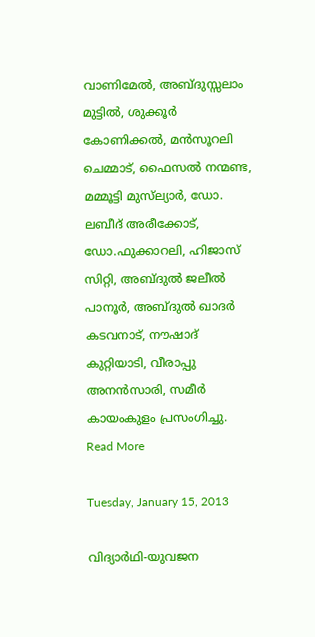വാണിമേല്‍, അബ്ദുസ്സലാം മുട്ടില്‍, ശുക്കൂര്‍ കോണിക്കല്‍, മന്‍സൂറലി ചെമ്മാട്, ഫൈസല്‍ നന്മണ്ട, മമ്മൂട്ടി മുസ്‌ല്യാര്‍, ഡോ. ലബീദ് അരീക്കോട്, ഡോ.ഫുക്കാറലി, ഹിജാസ് സിറ്റി, അബ്ദുല്‍ ജലീല്‍ പാനൂര്‍, അബ്ദുല്‍ ഖാദര്‍ കടവനാട്, നൗഷാദ് കുറ്റിയാടി, വീരാപ്പു അനന്‍സാരി, സമീര്‍ കായംകുളം പ്രസംഗിച്ചു.
Read More

Tuesday, January 15, 2013

വിദ്യാര്‍ഥി-യുവജന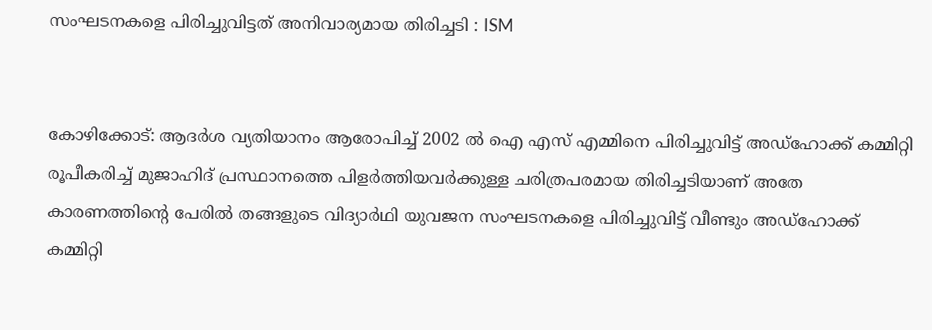സംഘടനകളെ പിരിച്ചുവിട്ടത് അനിവാര്യമായ തിരിച്ചടി : ISM


കോഴിക്കോട്: ആദര്‍ശ വ്യതിയാനം ആരോപിച്ച് 2002 ല്‍ ഐ എസ് എമ്മിനെ പിരിച്ചുവിട്ട് അഡ്‌ഹോക്ക് കമ്മിറ്റി രൂപീകരിച്ച് മുജാഹിദ് പ്രസ്ഥാനത്തെ പിളര്‍ത്തിയവര്‍ക്കുള്ള ചരിത്രപരമായ തിരിച്ചടിയാണ് അതേ കാരണത്തിന്റെ പേരില്‍ തങ്ങളുടെ വിദ്യാര്‍ഥി യുവജന സംഘടനകളെ പിരിച്ചുവിട്ട് വീണ്ടും അഡ്‌ഹോക്ക് കമ്മിറ്റി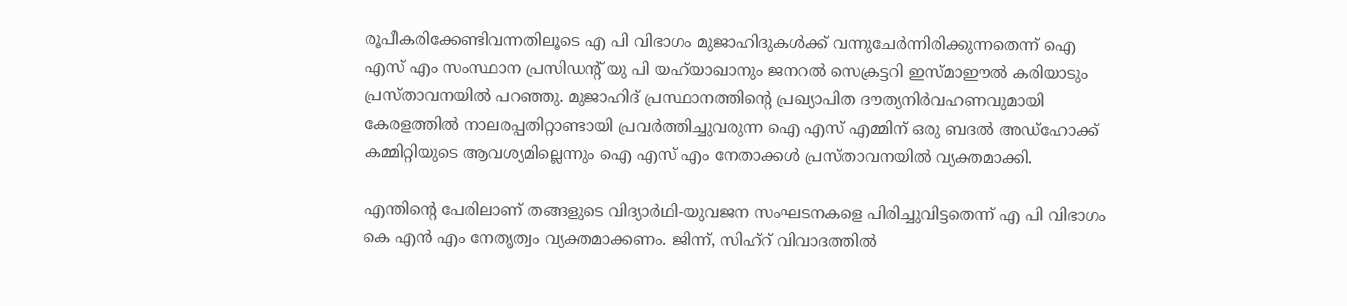രൂപീകരിക്കേണ്ടിവന്നതിലൂടെ എ പി വിഭാഗം മുജാഹിദുകള്‍ക്ക് വന്നുചേര്‍ന്നിരിക്കുന്നതെന്ന് ഐ എസ് എം സംസ്ഥാന പ്രസിഡന്റ് യു പി യഹ്‌യാഖാനും ജനറല്‍ സെക്രട്ടറി ഇസ്മാഈല്‍ കരിയാടും പ്രസ്താവനയില്‍ പറഞ്ഞു. മുജാഹിദ് പ്രസ്ഥാനത്തിന്റെ പ്രഖ്യാപിത ദൗത്യനിര്‍വഹണവുമായി കേരളത്തില്‍ നാലരപ്പതിറ്റാണ്ടായി പ്രവര്‍ത്തിച്ചുവരുന്ന ഐ എസ് എമ്മിന് ഒരു ബദല്‍ അഡ്‌ഹോക്ക് കമ്മിറ്റിയുടെ ആവശ്യമില്ലെന്നും ഐ എസ് എം നേതാക്കള്‍ പ്രസ്താവനയില്‍ വ്യക്തമാക്കി.

എന്തിന്റെ പേരിലാണ് തങ്ങളുടെ വിദ്യാര്‍ഥി-യുവജന സംഘടനകളെ പിരിച്ചുവിട്ടതെന്ന് എ പി വിഭാഗം കെ എന്‍ എം നേതൃത്വം വ്യക്തമാക്കണം. ജിന്ന്, സിഹ്‌റ് വിവാദത്തില്‍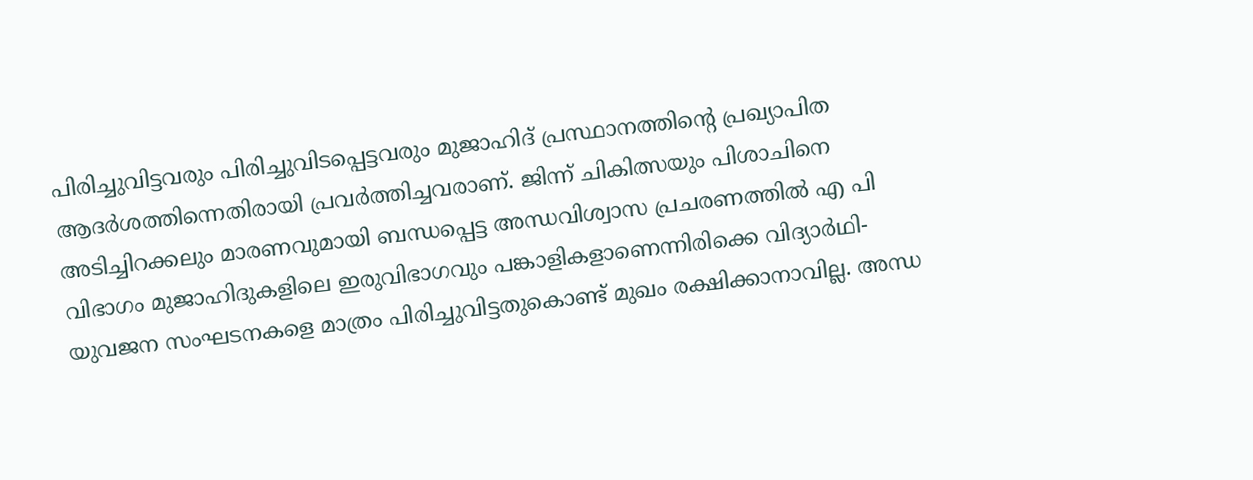പിരിച്ചുവിട്ടവരും പിരിച്ചുവിടപ്പെട്ടവരും മുജാഹിദ് പ്രസ്ഥാനത്തിന്റെ പ്രഖ്യാപിത ആദര്‍ശത്തിന്നെതിരായി പ്രവര്‍ത്തിച്ചവരാണ്. ജിന്ന് ചികിത്സയും പിശാചിനെ അടിച്ചിറക്കലും മാരണവുമായി ബന്ധപ്പെട്ട അന്ധവിശ്വാസ പ്രചരണത്തില്‍ എ പി വിഭാഗം മുജാഹിദുകളിലെ ഇരുവിഭാഗവും പങ്കാളികളാണെന്നിരിക്കെ വിദ്യാര്‍ഥി-യുവജന സംഘടനകളെ മാത്രം പിരിച്ചുവിട്ടതുകൊണ്ട് മുഖം രക്ഷിക്കാനാവില്ല. അന്ധ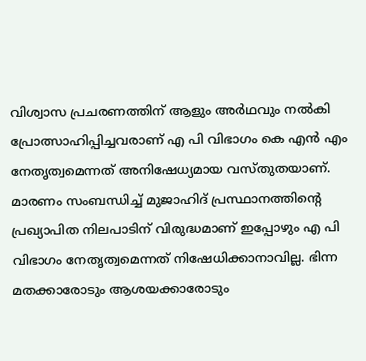വിശ്വാസ പ്രചരണത്തിന് ആളും അര്‍ഥവും നല്‍കി പ്രോത്സാഹിപ്പിച്ചവരാണ് എ പി വിഭാഗം കെ എന്‍ എം നേതൃത്വമെന്നത് അനിഷേധ്യമായ വസ്തുതയാണ്. മാരണം സംബന്ധിച്ച് മുജാഹിദ് പ്രസ്ഥാനത്തിന്റെ പ്രഖ്യാപിത നിലപാടിന് വിരുദ്ധമാണ് ഇപ്പോഴും എ പി വിഭാഗം നേതൃത്വമെന്നത് നിഷേധിക്കാനാവില്ല. ഭിന്ന മതക്കാരോടും ആശയക്കാരോടും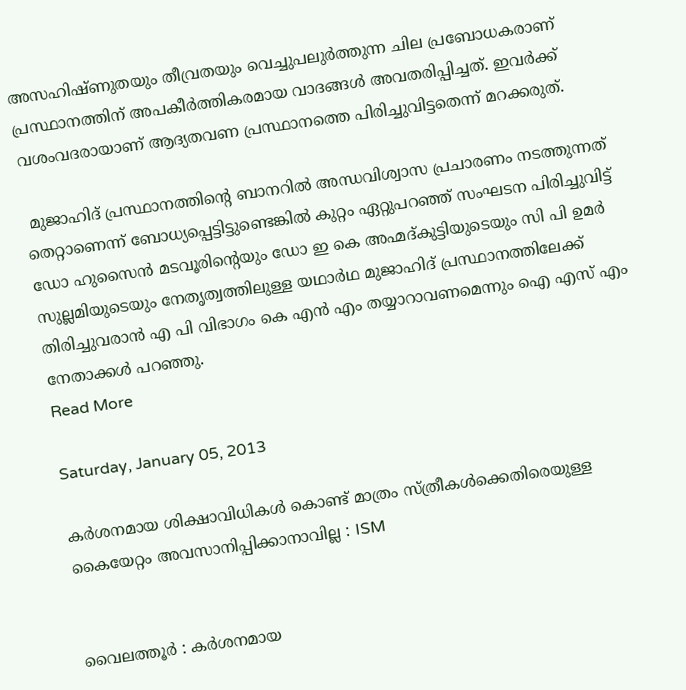അസഹിഷ്ണുതയും തീവ്രതയും വെച്ചുപലുര്‍ത്തുന്ന ചില പ്രബോധകരാണ് പ്രസ്ഥാനത്തിന് അപകീര്‍ത്തികരമായ വാദങ്ങള്‍ അവതരിപ്പിച്ചത്. ഇവര്‍ക്ക് വശംവദരായാണ് ആദ്യതവണ പ്രസ്ഥാനത്തെ പിരിച്ചുവിട്ടതെന്ന് മറക്കരുത്.

 മുജാഹിദ് പ്രസ്ഥാനത്തിന്റെ ബാനറില്‍ അന്ധവിശ്വാസ പ്രചാരണം നടത്തുന്നത് തെറ്റാണെന്ന് ബോധ്യപ്പെട്ടിട്ടുണ്ടെങ്കില്‍ കുറ്റം ഏറ്റുപറഞ്ഞ് സംഘടന പിരിച്ചുവിട്ട് ഡോ ഹുസൈന്‍ മടവൂരിന്റെയും ഡോ ഇ കെ അഹ്മദ്കുട്ടിയുടെയും സി പി ഉമര്‍ സുല്ലമിയുടെയും നേതൃത്വത്തിലുള്ള യഥാര്‍ഥ മുജാഹിദ് പ്രസ്ഥാനത്തിലേക്ക് തിരിച്ചുവരാന്‍ എ പി വിഭാഗം കെ എന്‍ എം തയ്യാറാവണമെന്നും ഐ എസ് എം നേതാക്കള്‍ പറഞ്ഞു.
Read More

Saturday, January 05, 2013

കര്‍ശനമായ ശിക്ഷാവിധികള്‍ കൊണ്ട് മാത്രം സ്ത്രീകള്‍ക്കെതിരെയുള്ള കൈയേറ്റം അവസാനിപ്പിക്കാനാവില്ല : ISM


വൈലത്തൂര്‍ : കര്‍ശനമായ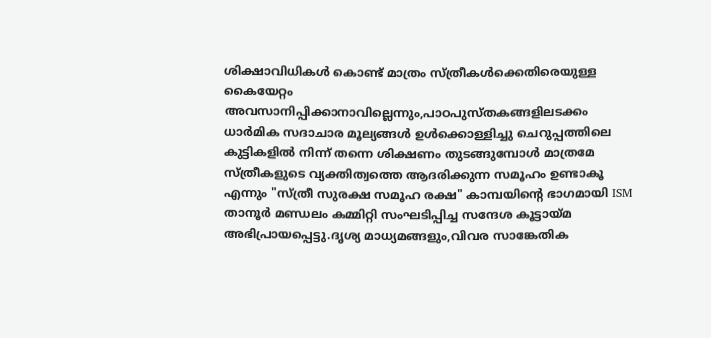ശിക്ഷാവിധികള്‍ കൊണ്ട് മാത്രം സ്ത്രീകള്‍ക്കെതിരെയുള്ള കൈയേറ്റം അവസാനിപ്പിക്കാനാവില്ലെന്നും,പാഠപുസ്തകങ്ങളിലടക്കം ധാര്‍മിക സദാചാര മൂല്യങ്ങള്‍ ഉള്‍ക്കൊള്ളിച്ചു ചെറുപ്പത്തിലെ കുട്ടികളില്‍ നിന്ന് തന്നെ ശിക്ഷണം തുടങ്ങുമ്പോള്‍ മാത്രമേ സ്ത്രീകളുടെ വ്യക്തിത്വത്തെ ആദരിക്കുന്ന സമൂഹം ഉണ്ടാകൂ എന്നും "സ്ത്രീ സുരക്ഷ സമൂഹ രക്ഷ" കാമ്പയിന്റെ ഭാഗമായി ISM താനൂര്‍ മണ്ഡലം കമ്മിറ്റി സംഘടിപ്പിച്ച സന്ദേശ കൂട്ടായ്മ അഭിപ്രായപ്പെട്ടു.ദൃശ്യ മാധ്യമങ്ങളും,വിവര സാങ്കേതിക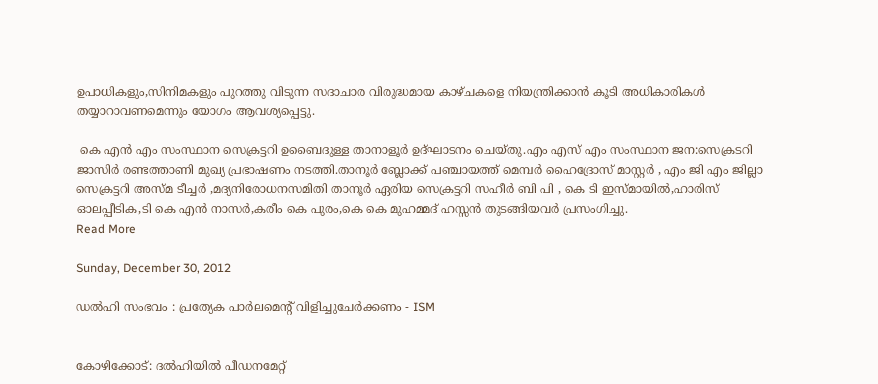ഉപാധികളും,സിനിമകളും പുറത്തു വിടുന്ന സദാചാര വിരുദ്ധമായ കാഴ്ചകളെ നിയന്ത്രിക്കാന്‍ കൂടി അധികാരികള്‍ തയ്യാറാവണമെന്നും യോഗം ആവശ്യപ്പെട്ടു.

 കെ എന്‍ എം സംസ്ഥാന സെക്രട്ടറി ഉബൈദുള്ള താനാളൂര്‍ ഉദ്ഘാടനം ചെയ്തു.എം എസ് എം സംസ്ഥാന ജന:സെക്രടറി ജാസിര്‍ രണ്ടത്താണി മുഖ്യ പ്രഭാഷണം നടത്തി.താനൂര്‍ ബ്ലോക്ക്‌ പഞ്ചായത്ത് മെമ്പര്‍ ഹൈദ്രോസ് മാസ്റ്റര്‍ , എം ജി എം ജില്ലാ സെക്രട്ടറി അസ്മ ടീച്ചര്‍ ,മദ്യനിരോധനസമിതി താനൂര്‍ ഏരിയ സെക്രട്ടറി സഹീര്‍ ബി പി , കെ ടി ഇസ്മായില്‍,ഹാരിസ് ഓലപ്പീടിക,ടി കെ എന്‍ നാസര്‍,കരീം കെ പുരം,കെ കെ മുഹമ്മദ്‌ ഹസ്സന്‍ തുടങ്ങിയവര്‍ പ്രസംഗിച്ചു.
Read More

Sunday, December 30, 2012

ഡല്‍ഹി സംഭവം : പ്രത്യേക പാര്‍ലമെന്റ് വിളിച്ചുചേര്‍ക്കണം - ISM


കോഴിക്കോട്: ദല്‍ഹിയില്‍ പീഡനമേറ്റ്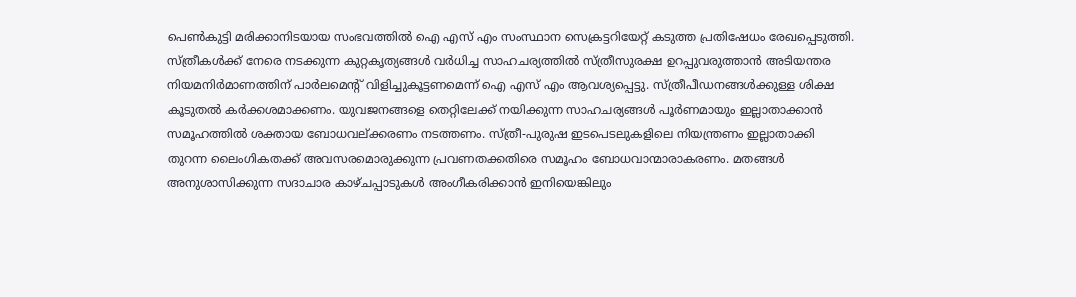പെണ്‍കുട്ടി മരിക്കാനിടയായ സംഭവത്തില്‍ ഐ എസ് എം സംസ്ഥാന സെക്രട്ടറിയേറ്റ് കടുത്ത പ്രതിഷേധം രേഖപ്പെടുത്തി. സ്ത്രീകള്‍ക്ക് നേരെ നടക്കുന്ന കുറ്റകൃത്യങ്ങള്‍ വര്‍ധിച്ച സാഹചര്യത്തില്‍ സ്ത്രീസുരക്ഷ ഉറപ്പുവരുത്താന്‍ അടിയന്തര നിയമനിര്‍മാണത്തിന് പാര്‍ലമെന്റ് വിളിച്ചുകൂട്ടണമെന്ന് ഐ എസ് എം ആവശ്യപ്പെട്ടു. സ്ത്രീപീഡനങ്ങള്‍ക്കുള്ള ശിക്ഷ കൂടുതല്‍ കര്‍ക്കശമാക്കണം. യുവജനങ്ങളെ തെറ്റിലേക്ക് നയിക്കുന്ന സാഹചര്യങ്ങള്‍ പൂര്‍ണമായും ഇല്ലാതാക്കാന്‍ സമൂഹത്തില്‍ ശക്തായ ബോധവല്ക്കരണം നടത്തണം. സ്ത്രീ-പുരുഷ ഇടപെടലുകളിലെ നിയന്ത്രണം ഇല്ലാതാക്കി തുറന്ന ലൈംഗികതക്ക് അവസരമൊരുക്കുന്ന പ്രവണതക്കതിരെ സമൂഹം ബോധവാന്മാരാകരണം. മതങ്ങള്‍ അനുശാസിക്കുന്ന സദാചാര കാഴ്ചപ്പാടുകള്‍ അംഗീകരിക്കാന്‍ ഇനിയെങ്കിലും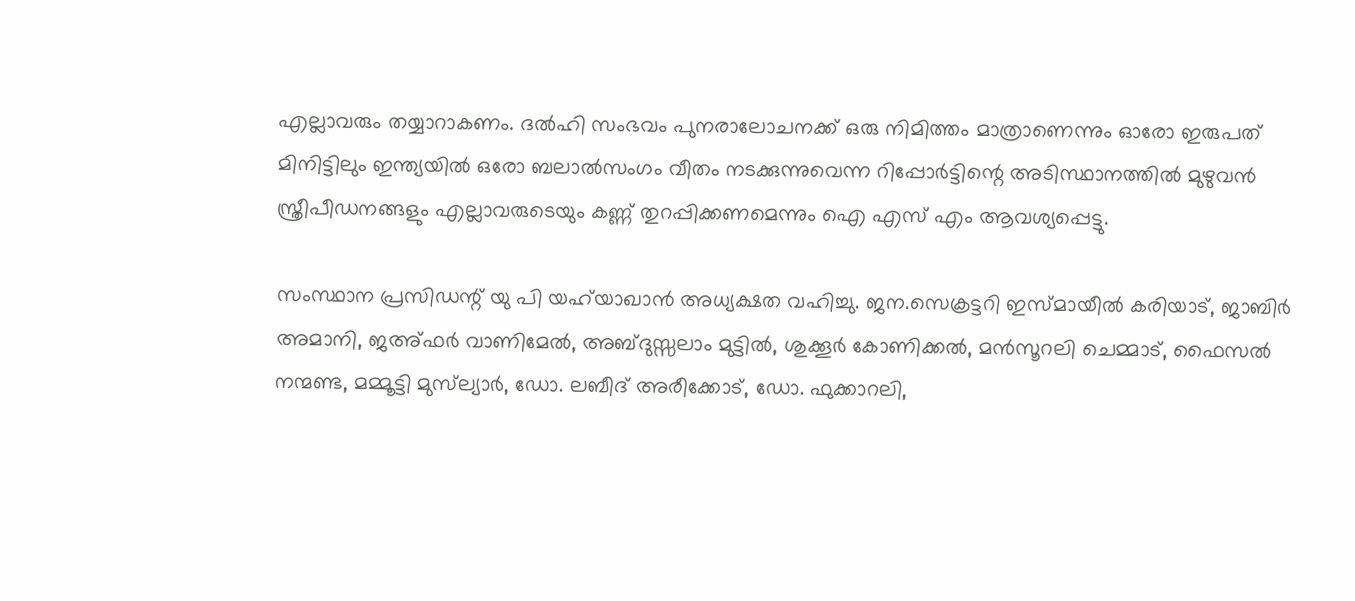എല്ലാവരും തയ്യാറാകണം. ദല്‍ഹി സംഭവം പുനരാലോചനക്ക് ഒരു നിമിത്തം മാത്രാണെന്നും ഓരോ ഇരുപത് മിനിട്ടിലും ഇന്ത്യയില്‍ ഒരോ ബലാല്‍സംഗം വീതം നടക്കുന്നുവെന്ന റിപ്പോര്‍ട്ടിന്റെ അടിസ്ഥാനത്തില്‍ മുഴുവന്‍ സ്ത്രീപീഡനങ്ങളും എല്ലാവരുടെയും കണ്ണ് തുറപ്പിക്കണമെന്നും ഐ എസ് എം ആവശ്യപ്പെട്ടു.

സംസ്ഥാന പ്രസിഡന്റ് യു പി യഹ്‌യാഖാന്‍ അധ്യക്ഷത വഹിച്ചു. ജന.സെക്രട്ടറി ഇസ്മായീല്‍ കരിയാട്, ജാബിര്‍ അമാനി, ജഅ്ഫര്‍ വാണിമേല്‍, അബ്ദുസ്സലാം മുട്ടില്‍, ശുക്കൂര്‍ കോണിക്കല്‍, മന്‍സൂറലി ചെമ്മാട്, ഫൈസല്‍ നന്മണ്ട, മമ്മൂട്ടി മുസ്‌ല്യാര്‍, ഡോ. ലബീദ് അരീക്കോട്, ഡോ. ഫുക്കാറലി,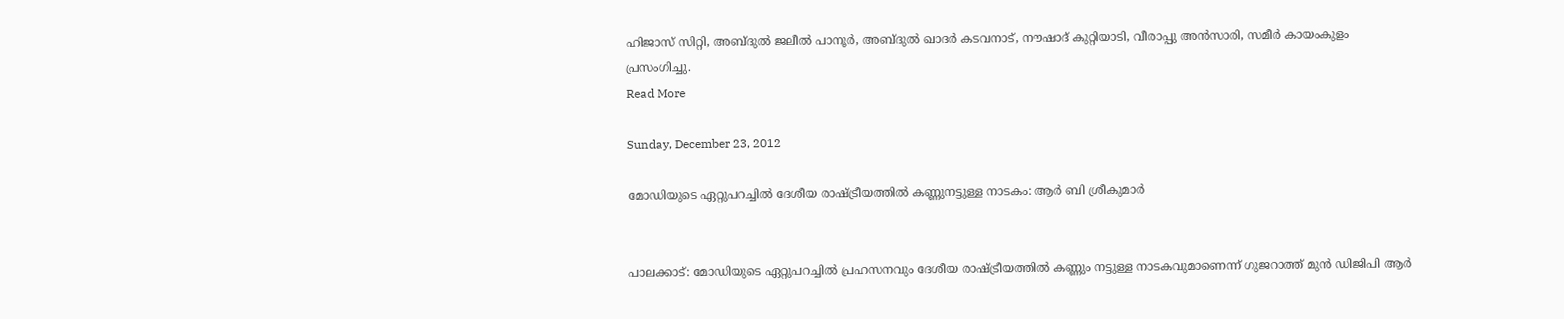ഹിജാസ് സിറ്റി, അബ്ദുല്‍ ജലീല്‍ പാനൂര്‍, അബ്ദുല്‍ ഖാദര്‍ കടവനാട്, നൗഷാദ് കുറ്റിയാടി, വീരാപ്പു അന്‍സാരി, സമീര്‍ കായംകുളം പ്രസംഗിച്ചു.
Read More

Sunday, December 23, 2012

മോഡിയുടെ ഏറ്റുപറച്ചില്‍ ദേശീയ രാഷ്ട്രീയത്തില്‍ കണ്ണുനട്ടുള്ള നാടകം: ആര്‍ ബി ശ്രീകുമാര്‍


പാലക്കാട്: മോഡിയുടെ ഏറ്റുപറച്ചില്‍ പ്രഹസനവും ദേശീയ രാഷ്ട്രീയത്തില്‍ കണ്ണും നട്ടുള്ള നാടകവുമാണെന്ന് ഗുജറാത്ത് മുന്‍ ഡിജിപി ആര്‍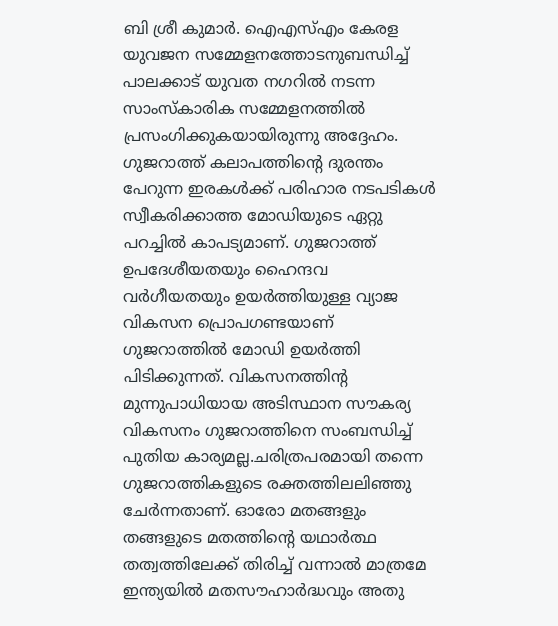ബി ശ്രീ കുമാര്‍. ഐഎസ്എം കേരള യുവജന സമ്മേളനത്തോടനുബന്ധിച്ച് പാലക്കാട് യുവത നഗറില്‍ നടന്ന സാംസ്‌കാരിക സമ്മേളനത്തില്‍ പ്രസംഗിക്കുകയായിരുന്നു അദ്ദേഹം. ഗുജറാത്ത് കലാപത്തിന്റെ ദുരന്തം പേറുന്ന ഇരകള്‍ക്ക് പരിഹാര നടപടികള്‍ സ്വീകരിക്കാത്ത മോഡിയുടെ ഏറ്റു പറച്ചില്‍ കാപട്യമാണ്. ഗുജറാത്ത് ഉപദേശീയതയും ഹൈന്ദവ വര്‍ഗീയതയും ഉയര്‍ത്തിയുള്ള വ്യാജ വികസന പ്രൊപഗണ്ടയാണ് ഗുജറാത്തില്‍ മോഡി ഉയര്‍ത്തി പിടിക്കുന്നത്. വികസനത്തിന്റ മുന്നുപാധിയായ അടിസ്ഥാന സൗകര്യ വികസനം ഗുജറാത്തിനെ സംബന്ധിച്ച് പുതിയ കാര്യമല്ല.ചരിത്രപരമായി തന്നെ ഗുജറാത്തികളുടെ രക്തത്തിലലിഞ്ഞു ചേര്‍ന്നതാണ്. ഓരോ മതങ്ങളും തങ്ങളുടെ മതത്തിന്റെ യഥാര്‍ത്ഥ തത്വത്തിലേക്ക് തിരിച്ച് വന്നാല്‍ മാത്രമേ ഇന്ത്യയില്‍ മതസൗഹാര്‍ദ്ധവും അതു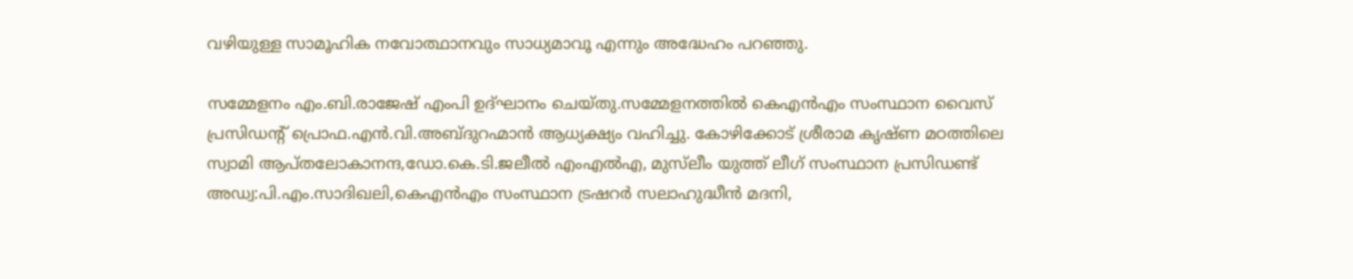വഴിയുള്ള സാമൂഹിക നവോത്ഥാനവും സാധ്യമാവൂ എന്നും അദ്ധേഹം പറഞ്ഞു.

സമ്മേളനം എം.ബി.രാജേഷ് എംപി ഉദ്ഘാനം ചെയ്തു.സമ്മേളനത്തില്‍ കെഎന്‍എം സംസ്ഥാന വൈസ് പ്രസിഡന്റ് പ്രൊഫ.എന്‍.വി.അബ്ദുറഹ്മാന്‍ ആധ്യക്ഷ്യം വഹിച്ചു. കോഴിക്കോട് ശ്രീരാമ കൃഷ്ണ മഠത്തിലെ സ്വാമി ആപ്തലോകാനന്ദ,ഡോ.കെ.ടി.ജലീല്‍ എംഎല്‍എ, മുസ്‌ലീം യുത്ത് ലീഗ് സംസ്ഥാന പ്രസിഡണ്ട് അഡ്വ:പി.എം.സാദിഖലി,കെഎന്‍എം സംസ്ഥാന ട്രഷറര്‍ സലാഹുദ്ധീന്‍ മദനി,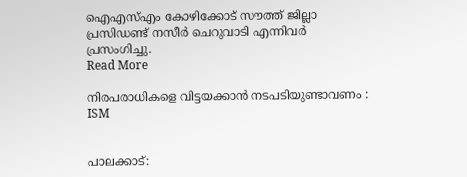ഐഎസ്എം കോഴിക്കോട് സൗത്ത് ജില്ലാ പ്രസിഡണ്ട് നസീര്‍ ചെറുവാടി എന്നിവര്‍ പ്രസംഗിച്ചു.
Read More

നിരപരാധികളെ വിട്ടയക്കാന്‍ നടപടിയുണ്ടാവണം : ISM


പാലക്കാട്: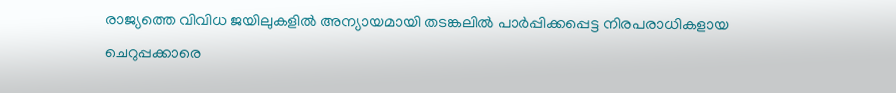രാജ്യത്തെ വിവിധ ജയിലുകളില്‍ അന്യായമായി തടങ്കലില്‍ പാര്‍പ്പിക്കപ്പെട്ട നിരപരാധികളായ ചെറുപ്പക്കാരെ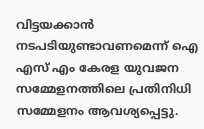വിട്ടയക്കാന്‍ നടപടിയുണ്ടാവണമെന്ന് ഐ എസ് എം കേരള യുവജന സമ്മേളനത്തിലെ പ്രതിനിധി സമ്മേളനം ആവശ്യപ്പെട്ടു.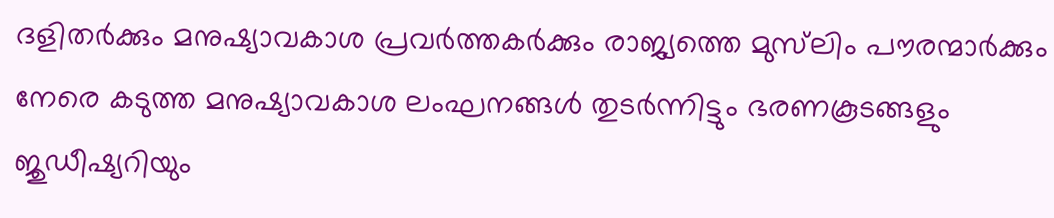ദളിതര്‍ക്കും മനുഷ്യാവകാശ പ്രവര്‍ത്തകര്‍ക്കും രാജ്യത്തെ മുസ്‌ലിം പൗരന്മാര്‍ക്കും നേരെ കടുത്ത മനുഷ്യാവകാശ ലംഘനങ്ങള്‍ തുടര്‍ന്നിട്ടും ഭരണകൂടങ്ങളും ജുഡീഷ്യറിയും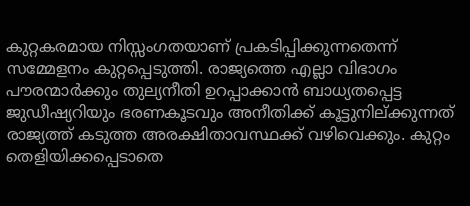കുറ്റകരമായ നിസ്സംഗതയാണ് പ്രകടിപ്പിക്കുന്നതെന്ന് സമ്മേളനം കുറ്റപ്പെടുത്തി. രാജ്യത്തെ എല്ലാ വിഭാഗം പൗരന്മാര്‍ക്കും തുല്യനീതി ഉറപ്പാക്കാന്‍ ബാധ്യതപ്പെട്ട ജുഡീഷ്യറിയും ഭരണകൂടവും അനീതിക്ക് കൂട്ടുനില്ക്കുന്നത് രാജ്യത്ത് കടുത്ത അരക്ഷിതാവസ്ഥക്ക് വഴിവെക്കും. കുറ്റം തെളിയിക്കപ്പെടാതെ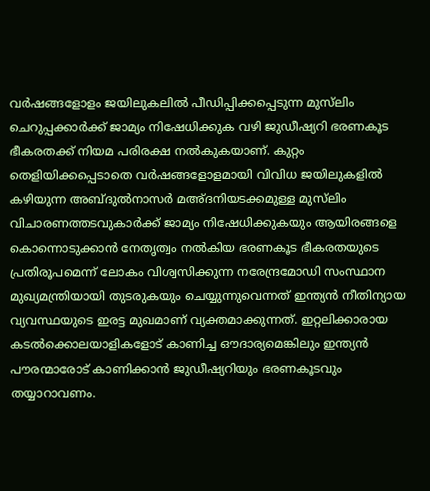വര്‍ഷങ്ങളോളം ജയിലുകലില്‍ പീഡിപ്പിക്കപ്പെടുന്ന മുസ്‌ലിം ചെറുപ്പക്കാര്‍ക്ക് ജാമ്യം നിഷേധിക്കുക വഴി ജുഡീഷ്യറി ഭരണകൂട ഭീകരതക്ക് നിയമ പരിരക്ഷ നല്‍കുകയാണ്. കുറ്റം തെളിയിക്കപ്പെടാതെ വര്‍ഷങ്ങളോളമായി വിവിധ ജയിലുകളില്‍ കഴിയുന്ന അബ്ദുല്‍നാസര്‍ മഅ്ദനിയടക്കമുള്ള മുസ്‌ലിം വിചാരണത്തടവുകാര്‍ക്ക് ജാമ്യം നിഷേധിക്കുകയും ആയിരങ്ങളെ കൊന്നൊടുക്കാന്‍ നേതൃത്വം നല്‍കിയ ഭരണകൂട ഭീകരതയുടെ പ്രതിരൂപമെന്ന് ലോകം വിശ്വസിക്കുന്ന നരേന്ദ്രമോഡി സംസ്ഥാന മുഖ്യമന്ത്രിയായി തുടരുകയും ചെയ്യുന്നുവെന്നത് ഇന്ത്യന്‍ നീതിന്യായ വ്യവസ്ഥയുടെ ഇരട്ട മുഖമാണ് വ്യക്തമാക്കുന്നത്. ഇറ്റലിക്കാരായ കടല്‍ക്കൊലയാളികളോട് കാണിച്ച ഔദാര്യമെങ്കിലും ഇന്ത്യന്‍ പൗരന്മാരോട് കാണിക്കാന്‍ ജുഡീഷ്യറിയും ഭരണകൂടവും തയ്യാറാവണം.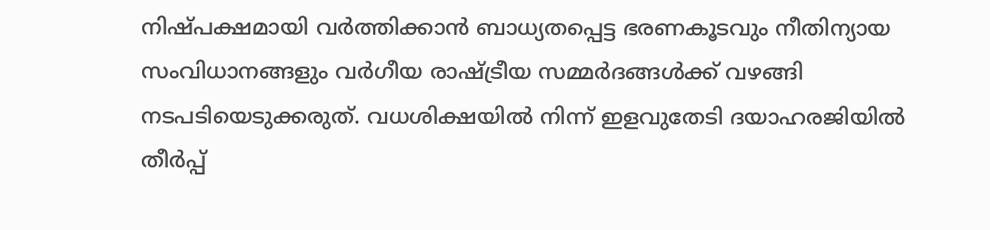നിഷ്പക്ഷമായി വര്‍ത്തിക്കാന്‍ ബാധ്യതപ്പെട്ട ഭരണകൂടവും നീതിന്യായ സംവിധാനങ്ങളും വര്‍ഗീയ രാഷ്ട്രീയ സമ്മര്‍ദങ്ങള്‍ക്ക് വഴങ്ങി നടപടിയെടുക്കരുത്. വധശിക്ഷയില്‍ നിന്ന് ഇളവുതേടി ദയാഹരജിയില്‍ തീര്‍പ്പ്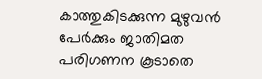കാത്തുകിടക്കുന്ന മുഴുവന്‍ പേര്‍ക്കും ജാതിമത പരിഗണന കൂടാതെ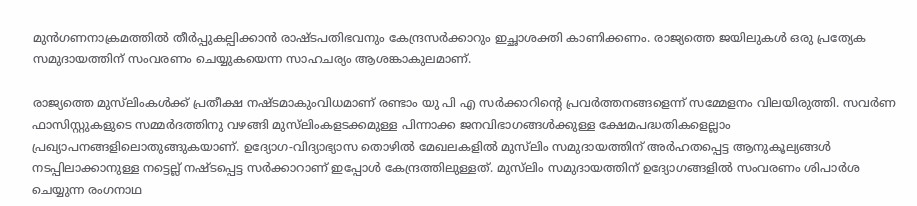മുന്‍ഗണനാക്രമത്തില്‍ തീര്‍പ്പുകല്പിക്കാന്‍ രാഷ്ടപതിഭവനും കേന്ദ്രസര്‍ക്കാറും ഇച്ഛാശക്തി കാണിക്കണം. രാജ്യത്തെ ജയിലുകള്‍ ഒരു പ്രത്യേക സമുദായത്തിന് സംവരണം ചെയ്യുകയെന്ന സാഹചര്യം ആശങ്കാകുലമാണ്.

രാജ്യത്തെ മുസ്‌ലിംകള്‍ക്ക് പ്രതീക്ഷ നഷ്ടമാകുംവിധമാണ് രണ്ടാം യു പി എ സര്‍ക്കാറിന്റെ പ്രവര്‍ത്തനങ്ങളെന്ന് സമ്മേളനം വിലയിരുത്തി. സവര്‍ണ ഫാസിസ്റ്റുകളുടെ സമ്മര്‍ദത്തിനു വഴങ്ങി മുസ്‌ലിംകളടക്കമുള്ള പിന്നാക്ക ജനവിഭാഗങ്ങള്‍ക്കുള്ള ക്ഷേമപദ്ധതികളെല്ലാം പ്രഖ്യാപനങ്ങളിലൊതുങ്ങുകയാണ്. ഉദ്യോഗ-വിദ്യാഭ്യാസ തൊഴില്‍ മേഖലകളില്‍ മുസ്‌ലിം സമുദായത്തിന് അര്‍ഹതപ്പെട്ട ആനുകൂല്യങ്ങള്‍ നടപ്പിലാക്കാനുള്ള നട്ടെല്ല് നഷ്ടപ്പെട്ട സര്‍ക്കാറാണ് ഇപ്പോള്‍ കേന്ദ്രത്തിലുള്ളത്. മുസ്‌ലിം സമുദായത്തിന് ഉദ്യോഗങ്ങളില്‍ സംവരണം ശിപാര്‍ശ ചെയ്യുന്ന രംഗനാഥ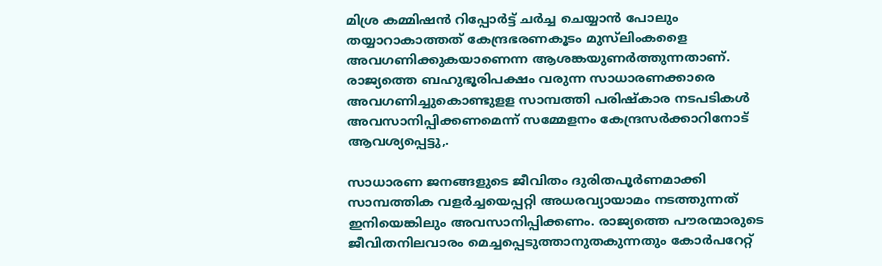മിശ്ര കമ്മിഷന്‍ റിപ്പോര്‍ട്ട് ചര്‍ച്ച ചെയ്യാന്‍ പോലും തയ്യാറാകാത്തത് കേന്ദ്രഭരണകൂടം മുസ്‌ലിംകളൈ അവഗണിക്കുകയാണെന്ന ആശങ്കയുണര്‍ത്തുന്നതാണ്. രാജ്യത്തെ ബഹുഭൂരിപക്ഷം വരുന്ന സാധാരണക്കാരെ അവഗണിച്ചുകൊണ്ടുളള സാമ്പത്തി പരിഷ്‌കാര നടപടികള്‍ അവസാനിപ്പിക്കണമെന്ന് സമ്മേളനം കേന്ദ്രസര്‍ക്കാറിനോട് ആവശ്യപ്പെട്ടു,.

സാധാരണ ജനങ്ങളുടെ ജീവിതം ദുരിതപൂര്‍ണമാക്കി സാമ്പത്തിക വളര്‍ച്ചയെപ്പറ്റി അധരവ്യായാമം നടത്തുന്നത് ഇനിയെങ്കിലും അവസാനിപ്പിക്കണം. രാജ്യത്തെ പൗരന്മാരുടെ ജീവിതനിലവാരം മെച്ചപ്പെടുത്താനുതകുന്നതും കോര്‍പറേറ്റ്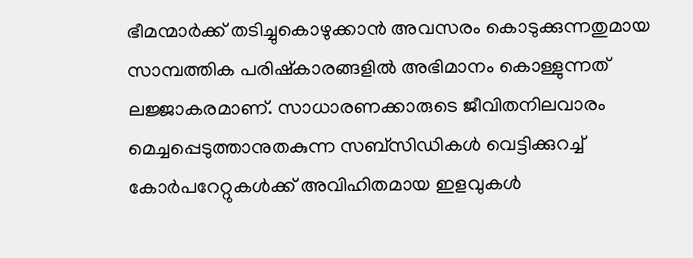ഭീമന്മാര്‍ക്ക് തടിച്ചുകൊഴുക്കാന്‍ അവസരം കൊടുക്കുന്നതുമായ സാമ്പത്തിക പരിഷ്‌കാരങ്ങളില്‍ അഭിമാനം കൊള്ളുന്നത് ലജ്ജാകരമാണ്. സാധാരണക്കാരുടെ ജീവിതനിലവാരം മെച്ചപ്പെടുത്താനുതകുന്ന സബ്‌സിഡികള്‍ വെട്ടിക്കുറച്ച് കോര്‍പറേറ്റുകള്‍ക്ക് അവിഹിതമായ ഇളവുകള്‍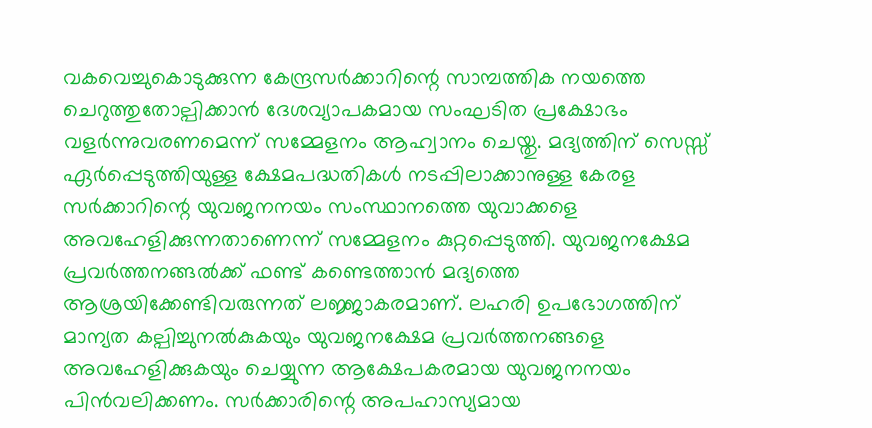വകവെച്ചുകൊടുക്കുന്ന കേന്ദ്രസര്‍ക്കാറിന്റെ സാമ്പത്തിക നയത്തെ ചെറുത്തുതോല്പിക്കാന്‍ ദേശവ്യാപകമായ സംഘടിത പ്രക്ഷോഭം വളര്‍ന്നുവരണമെന്ന് സമ്മേളനം ആഹ്വാനം ചെയ്തു. മദ്യത്തിന് സെസ്സ് ഏര്‍പ്പെടുത്തിയുള്ള ക്ഷേമപദ്ധതികള്‍ നടപ്പിലാക്കാനുള്ള കേരള സര്‍ക്കാറിന്റെ യുവജനനയം സംസ്ഥാനത്തെ യുവാക്കളെ അവഹേളിക്കുന്നതാണെന്ന് സമ്മേളനം കുറ്റപ്പെടുത്തി. യുവജനക്ഷേമ പ്രവര്‍ത്തനങ്ങല്‍ക്ക് ഫണ്ട് കണ്ടെത്താന്‍ മദ്യത്തെ ആശ്രയിക്കേണ്ടിവരുന്നത് ലജ്ജാകരമാണ്. ലഹരി ഉപഭോഗത്തിന് മാന്യത കല്പിച്ചുനല്‍കുകയും യുവജനക്ഷേമ പ്രവര്‍ത്തനങ്ങളെ അവഹേളിക്കുകയും ചെയ്യുന്ന ആക്ഷേപകരമായ യുവജനനയം പിന്‍വലിക്കണം. സര്‍ക്കാരിന്റെ അപഹാസ്യമായ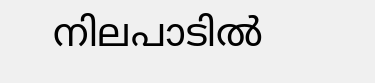നിലപാടില്‍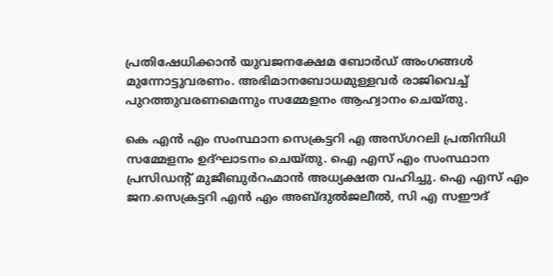പ്രതിഷേധിക്കാന്‍ യുവജനക്ഷേമ ബോര്‍ഡ് അംഗങ്ങള്‍ മുന്നോട്ടുവരണം. അഭിമാനബോധമുള്ളവര്‍ രാജിവെച്ച് പുറത്തുവരണമെന്നും സമ്മേളനം ആഹ്വാനം ചെയ്തു.

കെ എന്‍ എം സംസ്ഥാന സെക്രട്ടറി എ അസ്ഗറലി പ്രതിനിധി സമ്മേളനം ഉദ്ഘാടനം ചെയ്തു. ഐ എസ് എം സംസ്ഥാന പ്രസിഡന്റ് മുജീബുര്‍റഹ്മാന്‍ അധ്യക്ഷത വഹിച്ചു. ഐ എസ് എം ജന.സെക്രട്ടറി എന്‍ എം അബ്ദുല്‍ജലീല്‍, സി എ സഈദ്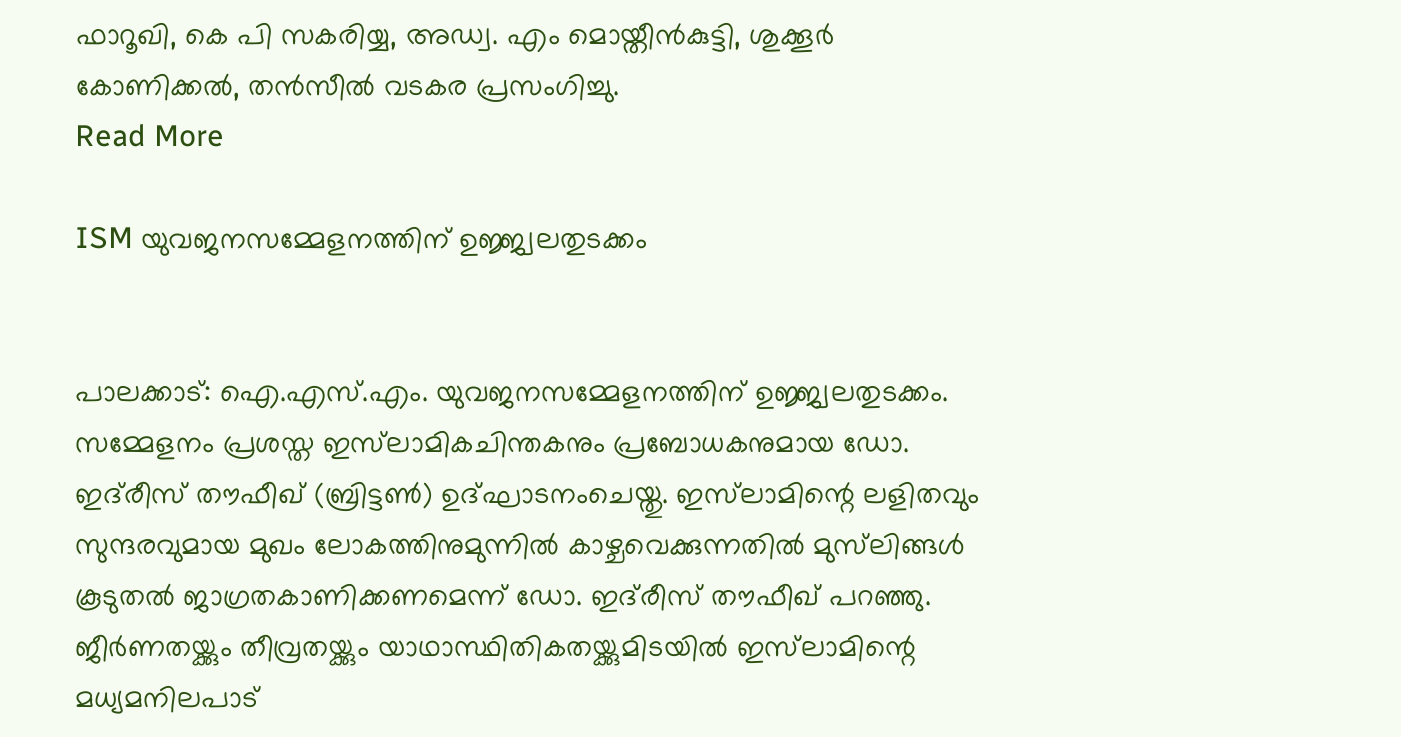ഫാറൂഖി, കെ പി സകരിയ്യ, അഡ്വ. എം മൊയ്തീന്‍കുട്ടി, ശുക്കൂര്‍ കോണിക്കല്‍, തന്‍സീല്‍ വടകര പ്രസംഗിച്ചു.
Read More

ISM യുവജനസമ്മേളനത്തിന് ഉജ്ജ്വലതുടക്കം


പാലക്കാട്: ഐ.എസ്.എം. യുവജനസമ്മേളനത്തിന് ഉജ്ജ്വലതുടക്കം. സമ്മേളനം പ്രശസ്ത ഇസ്‌ലാമികചിന്തകനും പ്രബോധകനുമായ ഡോ. ഇദ്‌രീസ് തൗഫീഖ് (ബ്രിട്ടണ്‍) ഉദ്ഘാടനംചെയ്തു. ഇസ്‌ലാമിന്റെ ലളിതവും സുന്ദരവുമായ മുഖം ലോകത്തിനുമുന്നില്‍ കാഴ്ചവെക്കുന്നതില്‍ മുസ്‌ലിങ്ങള്‍ കൂടുതല്‍ ജാഗ്രതകാണിക്കണമെന്ന് ഡോ. ഇദ്‌രീസ് തൗഫീഖ് പറഞ്ഞു. ജീര്‍ണതയ്ക്കും തീവ്രതയ്ക്കും യാഥാസ്ഥിതികതയ്ക്കുമിടയില്‍ ഇസ്‌ലാമിന്റെ മധ്യമനിലപാട്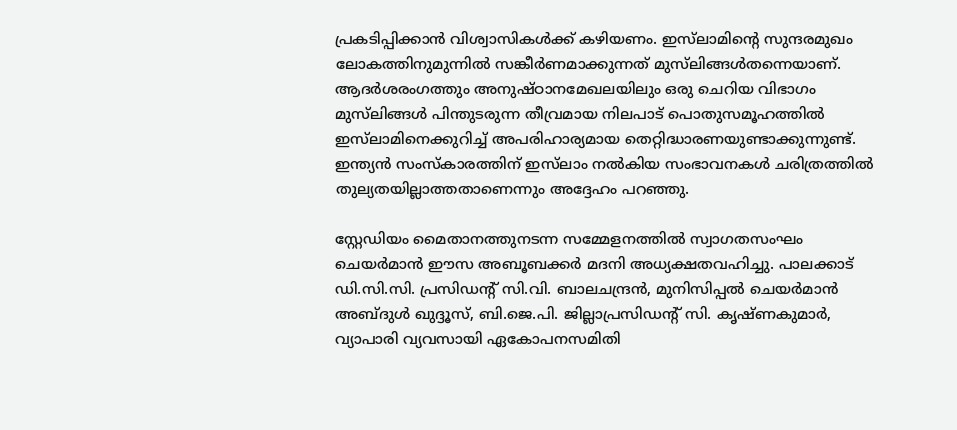പ്രകടിപ്പിക്കാന്‍ വിശ്വാസികള്‍ക്ക് കഴിയണം. ഇസ്‌ലാമിന്റെ സുന്ദരമുഖം ലോകത്തിനുമുന്നില്‍ സങ്കീര്‍ണമാക്കുന്നത് മുസ്‌ലിങ്ങള്‍തന്നെയാണ്. ആദര്‍ശരംഗത്തും അനുഷ്ഠാനമേഖലയിലും ഒരു ചെറിയ വിഭാഗം മുസ്‌ലിങ്ങള്‍ പിന്തുടരുന്ന തീവ്രമായ നിലപാട് പൊതുസമൂഹത്തില്‍ ഇസ്‌ലാമിനെക്കുറിച്ച് അപരിഹാര്യമായ തെറ്റിദ്ധാരണയുണ്ടാക്കുന്നുണ്ട്. ഇന്ത്യന്‍ സംസ്‌കാരത്തിന് ഇസ്‌ലാം നല്‍കിയ സംഭാവനകള്‍ ചരിത്രത്തില്‍ തുല്യതയില്ലാത്തതാണെന്നും അദ്ദേഹം പറഞ്ഞു.

സ്റ്റേഡിയം മൈതാനത്തുനടന്ന സമ്മേളനത്തില്‍ സ്വാഗതസംഘം ചെയര്‍മാന്‍ ഈസ അബൂബക്കര്‍ മദനി അധ്യക്ഷതവഹിച്ചു. പാലക്കാട് ഡി.സി.സി. പ്രസിഡന്റ് സി.വി. ബാലചന്ദ്രന്‍, മുനിസിപ്പല്‍ ചെയര്‍മാന്‍ അബ്ദുള്‍ ഖുദ്ദൂസ്, ബി.ജെ.പി. ജില്ലാപ്രസിഡന്റ് സി. കൃഷ്ണകുമാര്‍, വ്യാപാരി വ്യവസായി ഏകോപനസമിതി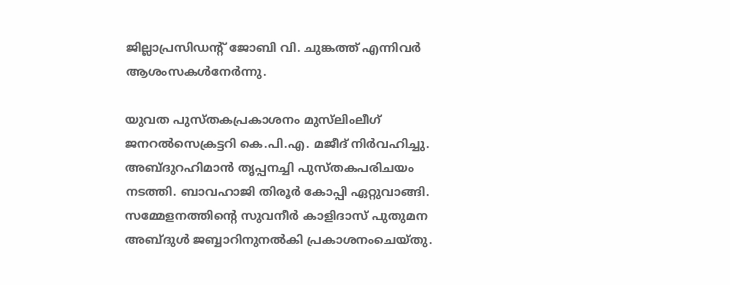ജില്ലാപ്രസിഡന്റ് ജോബി വി. ചുങ്കത്ത് എന്നിവര്‍ ആശംസകള്‍നേര്‍ന്നു.

യുവത പുസ്തകപ്രകാശനം മുസ്‌ലിംലീഗ് ജനറല്‍സെക്രട്ടറി കെ.പി.എ. മജീദ് നിര്‍വഹിച്ചു. അബ്ദുറഹിമാന്‍ തൃപ്പനച്ചി പുസ്തകപരിചയം നടത്തി. ബാവഹാജി തിരൂര്‍ കോപ്പി ഏറ്റുവാങ്ങി. സമ്മേളനത്തിന്റെ സുവനീര്‍ കാളിദാസ് പുതുമന അബ്ദുള്‍ ജബ്ബാറിനുനല്‍കി പ്രകാശനംചെയ്തു.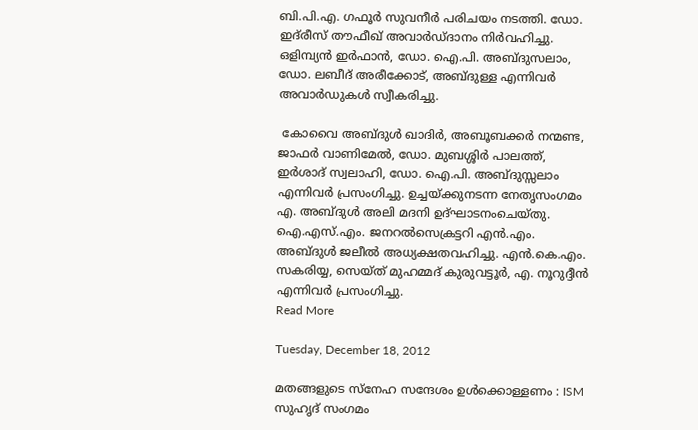ബി.പി.എ. ഗഫൂര്‍ സുവനീര്‍ പരിചയം നടത്തി. ഡോ. ഇദ്‌രീസ് തൗഫീഖ് അവാര്‍ഡ്ദാനം നിര്‍വഹിച്ചു. ഒളിമ്പ്യന്‍ ഇര്‍ഫാന്‍, ഡോ. ഐ.പി. അബ്ദുസലാം, ഡോ. ലബീദ് അരീക്കോട്, അബ്ദുള്ള എന്നിവര്‍ അവാര്‍ഡുകള്‍ സ്വീകരിച്ചു.

 കോവൈ അബ്ദുള്‍ ഖാദിര്‍, അബൂബക്കര്‍ നന്മണ്ട, ജാഫര്‍ വാണിമേല്‍, ഡോ. മുബശ്ശിര്‍ പാലത്ത്, ഇര്‍ശാദ് സ്വലാഹി, ഡോ. ഐ.പി. അബ്ദുസ്സലാം എന്നിവര്‍ പ്രസംഗിച്ചു. ഉച്ചയ്ക്കുനടന്ന നേതൃസംഗമം എ. അബ്ദുള്‍ അലി മദനി ഉദ്ഘാടനംചെയ്തു. ഐ.എസ്.എം. ജനറല്‍സെക്രട്ടറി എന്‍.എം. അബ്ദുള്‍ ജലീല്‍ അധ്യക്ഷതവഹിച്ചു. എന്‍.കെ.എം. സകരിയ്യ, സെയ്ത് മുഹമ്മദ് കുരുവട്ടൂര്‍, എ. നൂറുദ്ദീന്‍ എന്നിവര്‍ പ്രസംഗിച്ചു.
Read More

Tuesday, December 18, 2012

മതങ്ങളുടെ സ്‌നേഹ സന്ദേശം ഉള്‍ക്കൊള്ളണം : ISM സുഹൃദ് സംഗമം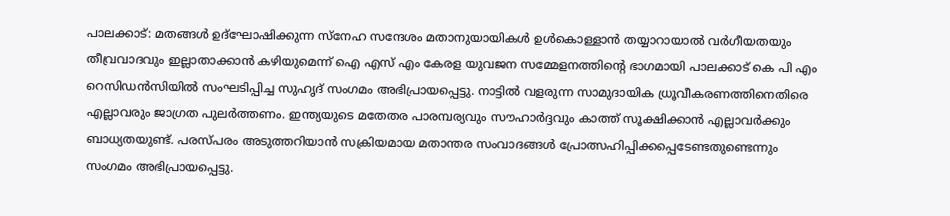പാലക്കാട്: മതങ്ങള്‍ ഉദ്‌ഘോഷിക്കുന്ന സ്‌നേഹ സന്ദേശം മതാനുയായികള്‍ ഉള്‍കൊള്ളാന്‍ തയ്യാറായാല്‍ വര്‍ഗീയതയും തീവ്രവാദവും ഇല്ലാതാക്കാന്‍ കഴിയുമെന്ന് ഐ എസ് എം കേരള യുവജന സമ്മേളനത്തിന്റെ ഭാഗമായി പാലക്കാട് കെ പി എം റെസിഡന്‍സിയില്‍ സംഘടിപ്പിച്ച സുഹൃദ് സംഗമം അഭിപ്രായപ്പെട്ടു. നാട്ടില്‍ വളരുന്ന സാമുദായിക ധ്രൂവീകരണത്തിനെതിരെ എല്ലാവരും ജാഗ്രത പുലര്‍ത്തണം. ഇന്ത്യയുടെ മതേതര പാരമ്പര്യവും സൗഹാര്‍ദ്ദവും കാത്ത് സൂക്ഷിക്കാന്‍ എല്ലാവര്‍ക്കും ബാധ്യതയുണ്ട്. പരസ്പരം അടുത്തറിയാന്‍ സക്രിയമായ മതാന്തര സംവാദങ്ങള്‍ പ്രോത്സഹിപ്പിക്കപ്പെടേണ്ടതുണ്ടെന്നും സംഗമം അഭിപ്രായപ്പെട്ടു.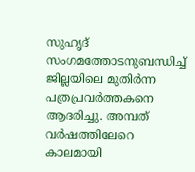സുഹൃദ് സംഗമത്തോടനുബന്ധിച്ച് ജില്ലയിലെ മുതിര്‍ന്ന പത്രപ്രവര്‍ത്തകനെ ആദരിച്ചു. അമ്പത് വര്‍ഷത്തിലേറെ കാലമായി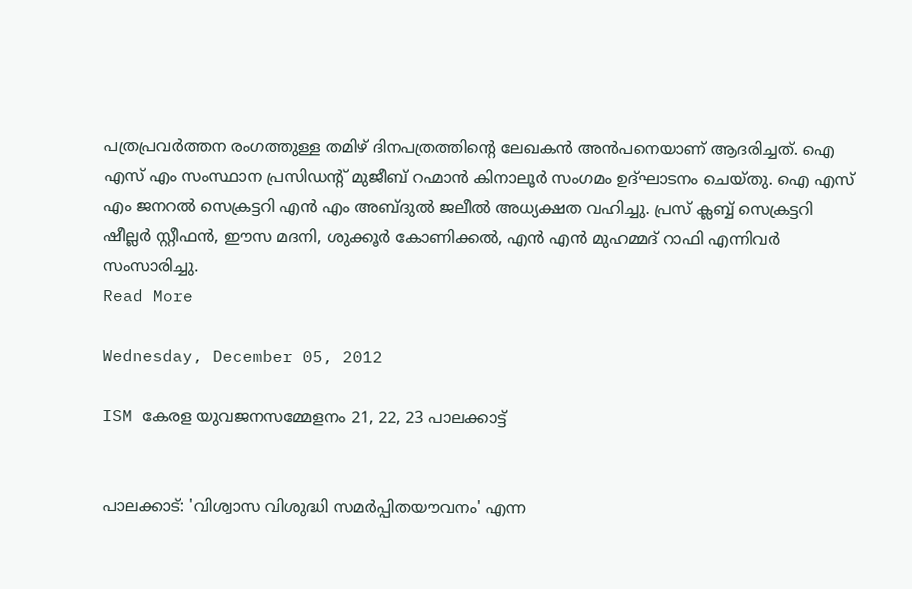പത്രപ്രവര്‍ത്തന രംഗത്തുള്ള തമിഴ് ദിനപത്രത്തിന്റെ ലേഖകന്‍ അന്‍പനെയാണ് ആദരിച്ചത്. ഐ എസ് എം സംസ്ഥാന പ്രസിഡന്റ് മുജീബ് റഹ്മാന്‍ കിനാലൂര്‍ സംഗമം ഉദ്ഘാടനം ചെയ്തു. ഐ എസ് എം ജനറല്‍ സെക്രട്ടറി എന്‍ എം അബ്ദുല്‍ ജലീല്‍ അധ്യക്ഷത വഹിച്ചു. പ്രസ് ക്ലബ്ബ് സെക്രട്ടറി ഷീല്ലര്‍ സ്റ്റീഫന്‍, ഈസ മദനി, ശുക്കൂര്‍ കോണിക്കല്‍, എന്‍ എന്‍ മുഹമ്മദ് റാഫി എന്നിവര്‍ സംസാരിച്ചു.
Read More

Wednesday, December 05, 2012

ISM കേരള യുവജനസമ്മേളനം 21, 22, 23 പാലക്കാട്ട്


പാലക്കാട്: 'വിശ്വാസ വിശുദ്ധി സമര്‍പ്പിതയൗവനം' എന്ന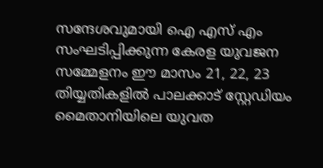സന്ദേശവുമായി ഐ എസ് എം സംഘടിപ്പിക്കുന്ന കേരള യുവജന സമ്മേളനം ഈ മാസം 21, 22, 23 തിയ്യതികളില്‍ പാലക്കാട് സ്റ്റേഡിയം മൈതാനിയിലെ യുവത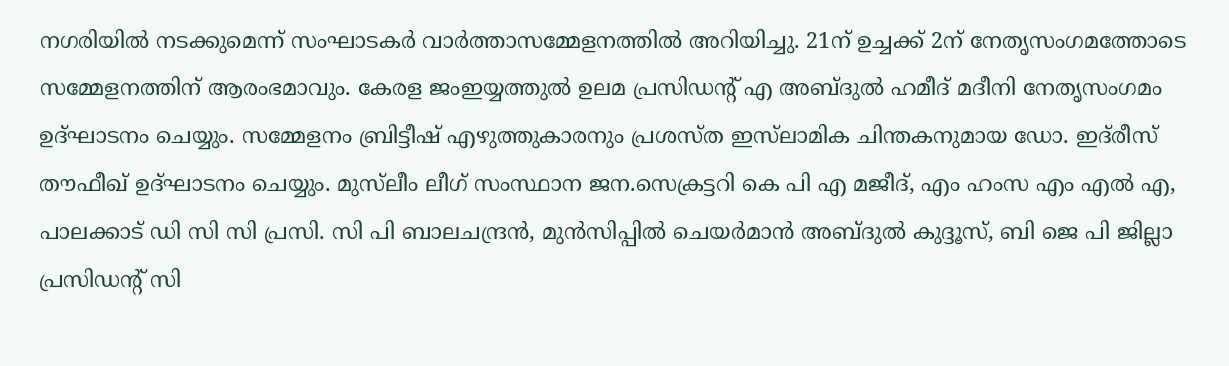നഗരിയില്‍ നടക്കുമെന്ന് സംഘാടകര്‍ വാര്‍ത്താസമ്മേളനത്തില്‍ അറിയിച്ചു. 21ന് ഉച്ചക്ക് 2ന് നേതൃസംഗമത്തോടെ സമ്മേളനത്തിന് ആരംഭമാവും. കേരള ജംഇയ്യത്തുല്‍ ഉലമ പ്രസിഡന്റ് എ അബ്ദുല്‍ ഹമീദ് മദീനി നേതൃസംഗമം ഉദ്ഘാടനം ചെയ്യും. സമ്മേളനം ബ്രിട്ടീഷ് എഴുത്തുകാരനും പ്രശസ്ത ഇസ്‌ലാമിക ചിന്തകനുമായ ഡോ. ഇദ്‌രീസ് തൗഫീഖ് ഉദ്ഘാടനം ചെയ്യും. മുസ്‌ലീം ലീഗ് സംസ്ഥാന ജന.സെക്രട്ടറി കെ പി എ മജീദ്, എം ഹംസ എം എല്‍ എ, പാലക്കാട് ഡി സി സി പ്രസി. സി പി ബാലചന്ദ്രന്‍, മുന്‍സിപ്പില്‍ ചെയര്‍മാന്‍ അബ്ദുല്‍ കുദ്ദൂസ്, ബി ജെ പി ജില്ലാ പ്രസിഡന്റ് സി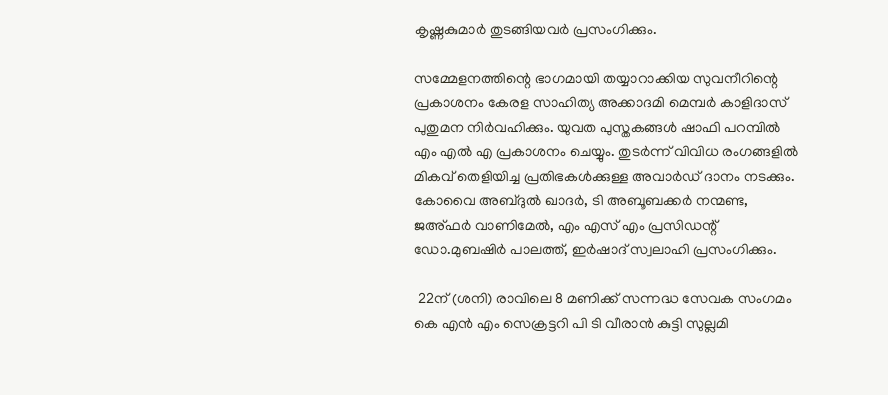കൃഷ്ണകുമാര്‍ തുടങ്ങിയവര്‍ പ്രസംഗിക്കും.

സമ്മേളനത്തിന്റെ ഭാഗമായി തയ്യാറാക്കിയ സുവനീറിന്റെ പ്രകാശനം കേരള സാഹിത്യ അക്കാദമി മെമ്പര്‍ കാളിദാസ് പുതുമന നിര്‍വഹിക്കും. യുവത പുസ്തകങ്ങള്‍ ഷാഫി പറമ്പില്‍ എം എല്‍ എ പ്രകാശനം ചെയ്യും. തുടര്‍ന്ന് വിവിധ രംഗങ്ങളില്‍ മികവ് തെളിയിച്ച പ്രതിഭകള്‍ക്കുള്ള അവാര്‍ഡ് ദാനം നടക്കും. കോവൈ അബ്ദുല്‍ ഖാദര്‍, ടി അബൂബക്കര്‍ നന്മണ്ട, ജഅ്ഫര്‍ വാണിമേല്‍, എം എസ് എം പ്രസിഡന്റ് ഡോ.മുബഷിര്‍ പാലത്ത്, ഇര്‍ഷാദ് സ്വലാഹി പ്രസംഗിക്കും.

 22ന് (ശനി) രാവിലെ 8 മണിക്ക് സന്നദ്ധ സേവക സംഗമം കെ എന്‍ എം സെക്രട്ടറി പി ടി വീരാന്‍ കുട്ടി സുല്ലമി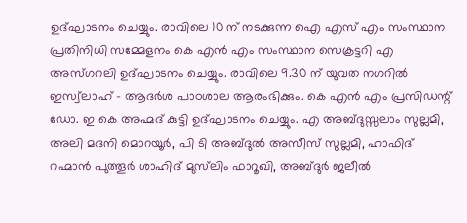ഉദ്ഘാടനം ചെയ്യും. രാവിലെ 10 ന് നടക്കുന്ന ഐ എസ് എം സംസ്ഥാന പ്രതിനിധി സമ്മേളനം കെ എന്‍ എം സംസ്ഥാന സെക്രട്ടറി എ അസ്ഗറലി ഉദ്ഘാടനം ചെയ്യും. രാവിലെ 9.30 ന് യുവത നഗറില്‍ ഇസ്വ്‌ലാഹ് - ആദര്‍ശ പാഠശാല ആരംഭിക്കും. കെ എന്‍ എം പ്രസിഡന്റ് ഡോ. ഇ കെ അഹ്മദ് കുട്ടി ഉദ്ഘാടനം ചെയ്യും. എ അബ്ദുസ്സലാം സുല്ലമി, അലി മദനി മൊറയൂര്‍, പി ടി അബ്ദുല്‍ അസീസ് സുല്ലമി, ഹാഫിദ് റഹ്മാന്‍ പുത്തൂര്‍ ശാഹിദ് മുസ്‌ലിം ഫാറൂഖി, അബ്ദുര്‍ ജലീല്‍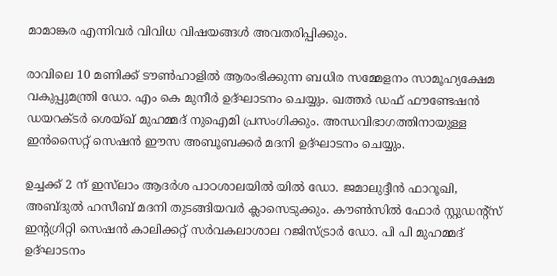മാമാങ്കര എന്നിവര്‍ വിവിധ വിഷയങ്ങള്‍ അവതരിപ്പിക്കും.

രാവിലെ 10 മണിക്ക് ടൗണ്‍ഹാളില്‍ ആരംഭിക്കുന്ന ബധിര സമ്മേളനം സാമൂഹ്യക്ഷേമ വകുപ്പുമന്ത്രി ഡോ. എം കെ മുനീര്‍ ഉദ്ഘാടനം ചെയ്യും. ഖത്തര്‍ ഡഫ് ഫൗണ്ടേഷന്‍ ഡയറക്ടര്‍ ശെയ്ഖ് മുഹമ്മദ് നുഐമി പ്രസംഗിക്കും. അന്ധവിഭാഗത്തിനായുള്ള ഇന്‍സൈറ്റ് സെഷന്‍ ഈസ അബൂബക്കര്‍ മദനി ഉദ്ഘാടനം ചെയ്യും.

ഉച്ചക്ക് 2 ന് ഇസ്‌ലാം ആദര്‍ശ പാഠശാലയില്‍ യില്‍ ഡോ. ജമാലുദ്ദീന്‍ ഫാറൂഖി, അബ്ദുല്‍ ഹസീബ് മദനി തുടങ്ങിയവര്‍ ക്ലാസെടുക്കും. കൗണ്‍സില്‍ ഫോര്‍ സ്റ്റുഡന്റ്‌സ് ഇന്റഗ്രിറ്റി സെഷന്‍ കാലിക്കറ്റ് സര്‍വകലാശാല റജിസ്ട്രാര്‍ ഡോ. പി പി മുഹമ്മദ് ഉദ്ഘാടനം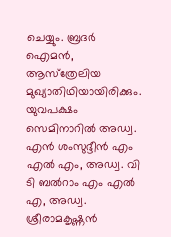ചെയ്യും. ബ്രദര്‍ ഐമന്‍, ആസ്‌ത്രേലിയ മുഖ്യാതിഥിയായിരിക്കും. യുവപക്ഷം സെമിനാറില്‍ അഡ്വ. എന്‍ ശംസുദ്ദീന്‍ എം എല്‍ എം, അഡ്വ. വി ടി ബല്‍റാം എം എല്‍ എ, അഡ്വ. ശ്രീരാമകൃഷ്ണന്‍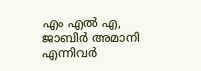എം എല്‍ എ, ജാബിര്‍ അമാനി എന്നിവര്‍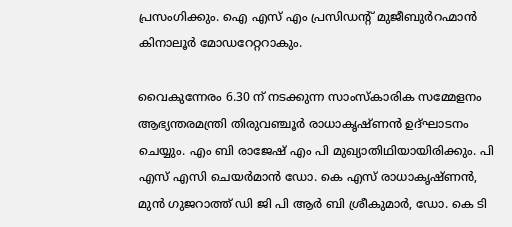പ്രസംഗിക്കും. ഐ എസ് എം പ്രസിഡന്റ് മുജീബുര്‍റഹ്മാന്‍ കിനാലൂര്‍ മോഡറേറ്ററാകും.

വൈകുന്നേരം 6.30 ന് നടക്കുന്ന സാംസ്‌കാരിക സമ്മേളനം ആഭ്യന്തരമന്ത്രി തിരുവഞ്ചൂര്‍ രാധാകൃഷ്ണന്‍ ഉദ്ഘാടനം ചെയ്യും. എം ബി രാജേഷ് എം പി മുഖ്യാതിഥിയായിരിക്കും. പി എസ് എസി ചെയര്‍മാന്‍ ഡോ. കെ എസ് രാധാകൃഷ്ണന്‍, മുന്‍ ഗുജറാത്ത് ഡി ജി പി ആര്‍ ബി ശ്രീകുമാര്‍, ഡോ. കെ ടി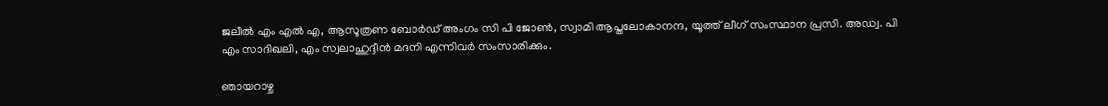ജലീല്‍ എം എല്‍ എ, ആസൂത്രണ ബോര്‍ഡ് അംഗം സി പി ജോണ്‍, സ്വാമി ആപ്തലോകാനന്ദ, യൂത്ത് ലീഗ് സംസ്ഥാന പ്രസി. അഡ്വ. പി എം സാദിഖലി, എം സ്വലാഹുദ്ദീന്‍ മദനി എന്നിവര്‍ സംസാരിക്കും.

ഞായറാഴ്ച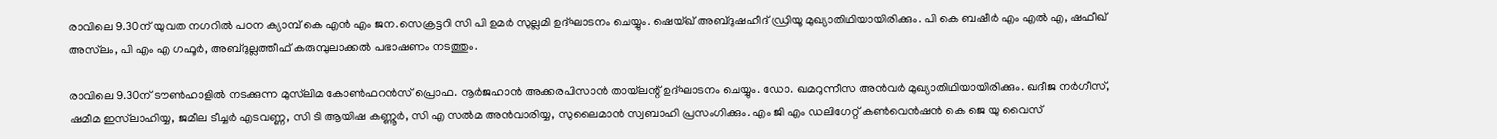രാവിലെ 9.30ന് യുവത നഗറില്‍ പഠന ക്യാമ്പ് കെ എന്‍ എം ജന.സെക്രട്ടറി സി പി ഉമര്‍ സുല്ലമി ഉദ്ഘാടനം ചെയ്യും. ഷെയ്ഖ് അബ്ദുഷഹീദ് ഡ്രിയൂ മുഖ്യാതിഥിയായിരിക്കും. പി കെ ബഷീര്‍ എം എല്‍ എ, ഷഫീഖ് അസ്‌ലം, പി എം എ ഗഫൂര്‍, അബ്ദുല്ലത്തീഫ് കരുമ്പുലാക്കല്‍ പഭാഷണം നടത്തും.

രാവിലെ 9.30ന് ടൗണ്‍ഹാളില്‍ നടക്കുന്ന മുസ്‌ലിമ കോണ്‍ഫറന്‍സ് പ്രൊഫ. നൂര്‍ജഹാന്‍ അക്കരപിസാന്‍ തായ്‌ലന്റ് ഉദ്ഘാടനം ചെയ്യും. ഡോ. ഖമറുന്നീസ അന്‍വര്‍ മുഖ്യാതിഥിയായിരിക്കും. ഖദീജ നര്‍ഗീസ്, ഷമീമ ഇസ്‌ലാഹിയ്യ, ജമീല ടീച്ചര്‍ എടവണ്ണ, സി ടി ആയിഷ കണ്ണൂര്‍, സി എ സല്‍മ അന്‍വാരിയ്യ, സുലൈമാന്‍ സ്വബാഹി പ്രസംഗിക്കും. എം ജി എം ഡലിഗേറ്റ് കണ്‍വെന്‍ഷന്‍ കെ ജെ യു വൈസ്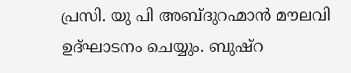പ്രസി. യു പി അബ്ദുറഹ്മാന്‍ മൗലവി ഉദ്ഘാടനം ചെയ്യും. ബുഷ്‌റ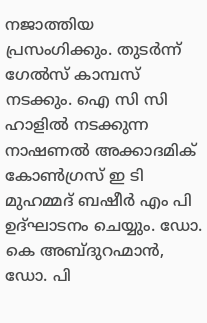നജാത്തിയ പ്രസംഗിക്കും. തുടര്‍ന്ന് ഗേല്‍സ് കാമ്പസ് നടക്കും. ഐ സി സി ഹാളില്‍ നടക്കുന്ന നാഷണല്‍ അക്കാദമിക് കോണ്‍ഗ്രസ് ഇ ടി മുഹമ്മദ് ബഷീര്‍ എം പി ഉദ്ഘാടനം ചെയ്യും. ഡോ. കെ അബ്ദുറഹ്മാന്‍, ഡോ. പി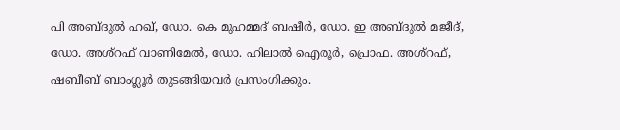പി അബ്ദുല്‍ ഹഖ്, ഡോ. കെ മുഹമ്മദ് ബഷീര്‍, ഡോ. ഇ അബ്ദുല്‍ മജീദ്, ഡോ. അശ്‌റഫ് വാണിമേല്‍, ഡോ. ഹിലാല്‍ ഐരൂര്‍, പ്രൊഫ. അശ്‌റഫ്, ഷബീബ് ബാംഗ്ലൂര്‍ തുടങ്ങിയവര്‍ പ്രസംഗിക്കും.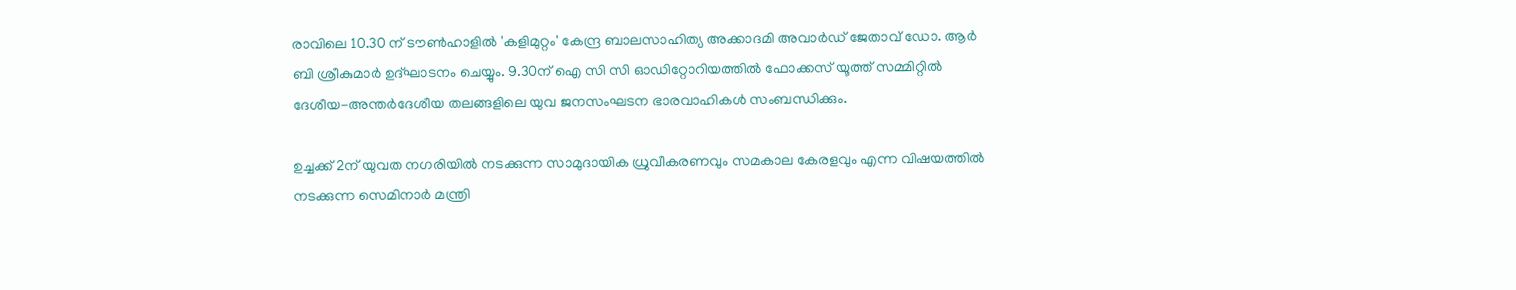രാവിലെ 10.30 ന് ടൗണ്‍ഹാളില്‍ 'കളിമുറ്റം' കേന്ദ്ര ബാലസാഹിത്യ അക്കാദമി അവാര്‍ഡ് ജേതാവ് ഡോ. ആര്‍ ബി ശ്രീകുമാര്‍ ഉദ്ഘാടനം ചെയ്യും. 9.30ന് ഐ സി സി ഓഡിറ്റോറിയത്തില്‍ ഫോക്കസ് യൂത്ത് സമ്മിറ്റില്‍ ദേശീയ-അന്തര്‍ദേശീയ തലങ്ങളിലെ യുവ ജനസംഘടന ഭാരവാഹികള്‍ സംബന്ധിക്കും.

ഉച്ചക്ക് 2ന് യുവത നഗരിയില്‍ നടക്കുന്ന സാമുദായിക ധ്രുവീകരണവും സമകാല കേരളവും എന്ന വിഷയത്തില്‍ നടക്കുന്ന സെമിനാര്‍ മന്ത്രി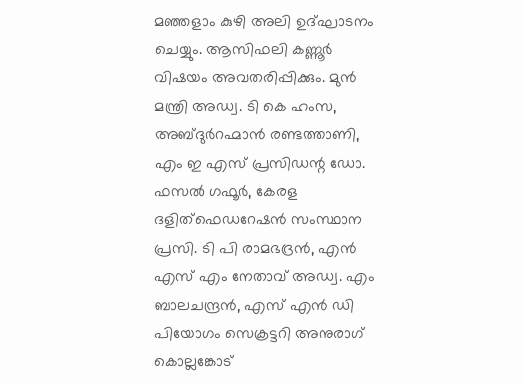മഞ്ഞളാം കുഴി അലി ഉദ്ഘാടനം ചെയ്യും. ആസിഫലി കണ്ണൂര്‍ വിഷയം അവതരിപ്പിക്കും. മുന്‍ മന്ത്രി അഡ്വ. ടി കെ ഹംസ, അബ്ദുര്‍റഹ്മാന്‍ രണ്ടത്താണി, എം ഇ എസ് പ്രസിഡന്റ ഡോ. ഫസല്‍ ഗഫൂര്‍, കേരള ദളിത്‌ഫെഡറേഷന്‍ സംസ്ഥാന പ്രസി. ടി പി രാമഭദ്രന്‍, എന്‍ എസ് എം നേതാവ് അഡ്വ. എം ബാലചന്ദ്രന്‍, എസ് എന്‍ ഡി പിയോഗം സെക്രട്ടറി അനുരാഗ് കൊല്ലങ്കോട്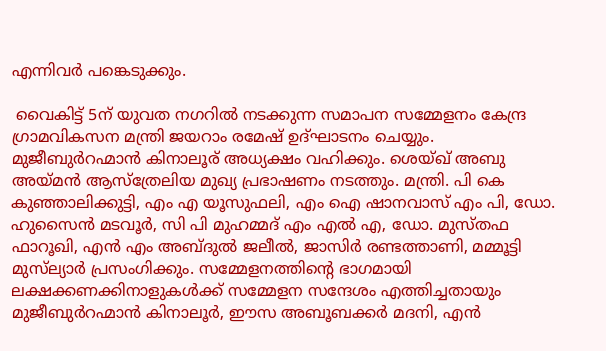എന്നിവര്‍ പങ്കെടുക്കും.

 വൈകിട്ട് 5ന് യുവത നഗറില്‍ നടക്കുന്ന സമാപന സമ്മേളനം കേന്ദ്ര ഗ്രാമവികസന മന്ത്രി ജയറാം രമേഷ് ഉദ്ഘാടനം ചെയ്യും. മുജീബുര്‍റഹ്മാന്‍ കിനാലൂര് അധ്യക്ഷം വഹിക്കും. ശെയ്ഖ് അബു അയ്മന്‍ ആസ്‌ത്രേലിയ മുഖ്യ പ്രഭാഷണം നടത്തും. മന്ത്രി. പി കെ കുഞ്ഞാലിക്കുട്ടി, എം എ യൂസുഫലി, എം ഐ ഷാനവാസ് എം പി, ഡോ. ഹുസൈന്‍ മടവൂര്‍, സി പി മുഹമ്മദ് എം എല്‍ എ, ഡോ. മുസ്തഫ ഫാറൂഖി, എന്‍ എം അബ്ദുല്‍ ജലീല്‍, ജാസിര്‍ രണ്ടത്താണി, മമ്മൂട്ടി മുസ്‌ല്യാര്‍ പ്രസംഗിക്കും. സമ്മേളനത്തിന്റെ ഭാഗമായി ലക്ഷക്കണക്കിനാളുകള്‍ക്ക് സമ്മേളന സന്ദേശം എത്തിച്ചതായും മുജീബുര്‍റഹ്മാന്‍ കിനാലൂര്‍, ഈസ അബൂബക്കര്‍ മദനി, എന്‍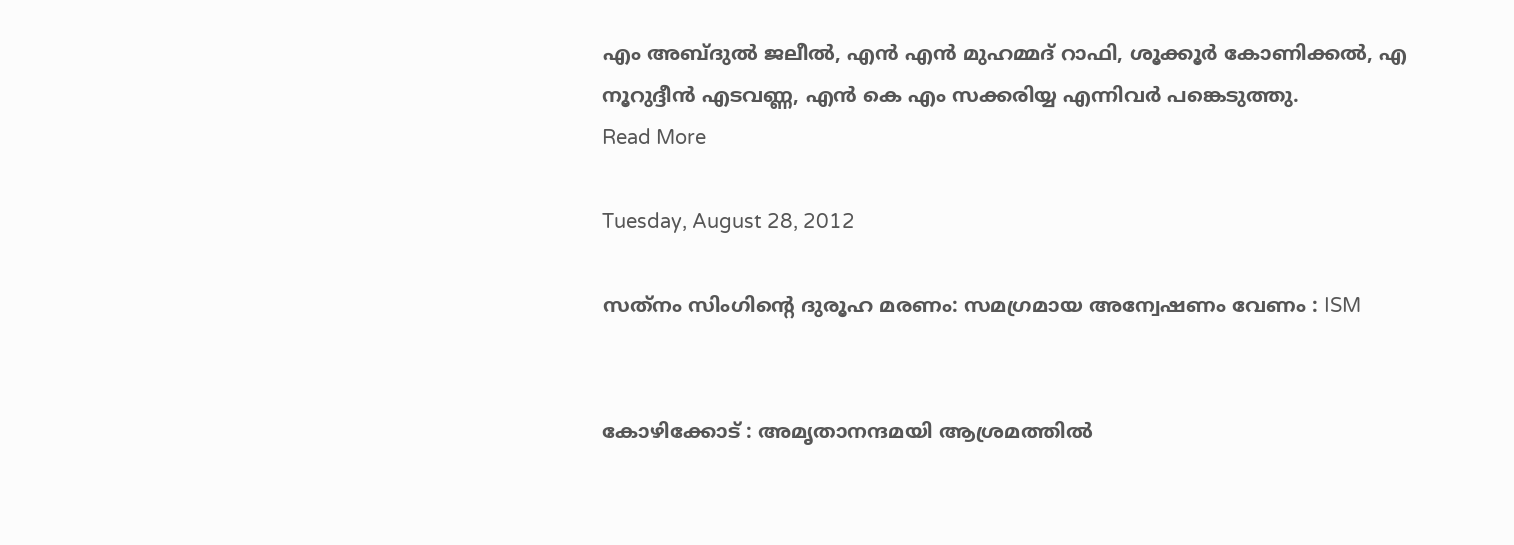എം അബ്ദുല്‍ ജലീല്‍, എന്‍ എന്‍ മുഹമ്മദ് റാഫി, ശൂക്കൂര്‍ കോണിക്കല്‍, എ നൂറുദ്ദീന്‍ എടവണ്ണ, എന്‍ കെ എം സക്കരിയ്യ എന്നിവര്‍ പങ്കെടുത്തു.
Read More

Tuesday, August 28, 2012

സത്‌നം സിംഗിന്റെ ദുരൂഹ മരണം: സമഗ്രമായ അന്വേഷണം വേണം : ISM


കോഴിക്കോട് : അമൃതാനന്ദമയി ആശ്രമത്തില്‍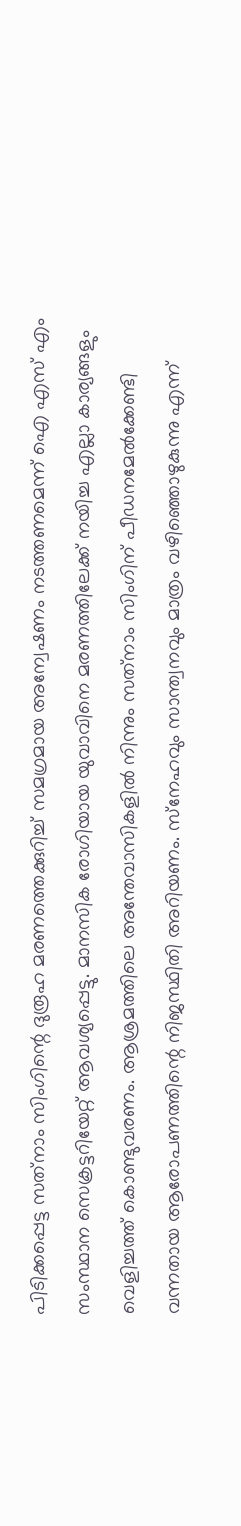പിടിക്കപ്പെട്ട സത്‌നാം സിംഗിന്റെ ദുരൂഹ മരണത്തെക്കുറിച്ച് സമഗ്രമായ അന്വേഷണം നടത്തണമെന്ന് ഐ എസ് എം സംസ്ഥാന സെക്രട്ടറിയേറ്റ് ആവശ്യപ്പെട്ടു. മാനസിക രോഗിയായ യുവാവിനെ മരണത്തിലേക്ക് നയിച്ച എല്ലാ കാര്യങ്ങളും വെളിച്ചത്ത് കൊണ്ടുവരണം. ആശ്രമത്തിലെ അന്തേവാസികളില്‍ നിന്നും സത്‌നാം സിംഗിന് പീഡനമേല്‍ക്കേണ്ടി വന്നതായ ആരോപണത്തിന്റെ നിജസ്ഥിതി അറിയണം. സ്‌നേഹവും സാന്ത്വനവും മാത്രം വഴിഞ്ഞൊഴുകുന്നു എന്ന്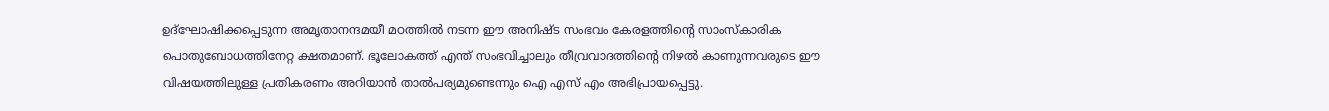ഉദ്‌ഘോഷിക്കപ്പെടുന്ന അമൃതാനന്ദമയീ മഠത്തില്‍ നടന്ന ഈ അനിഷ്ട സംഭവം കേരളത്തിന്റെ സാംസ്‌കാരിക പൊതുബോധത്തിനേറ്റ ക്ഷതമാണ്. ഭൂലോകത്ത് എന്ത് സംഭവിച്ചാലും തീവ്രവാദത്തിന്റെ നിഴല്‍ കാണുന്നവരുടെ ഈ വിഷയത്തിലുള്ള പ്രതികരണം അറിയാന്‍ താല്‍പര്യമുണ്ടെന്നും ഐ എസ് എം അഭിപ്രായപ്പെട്ടു.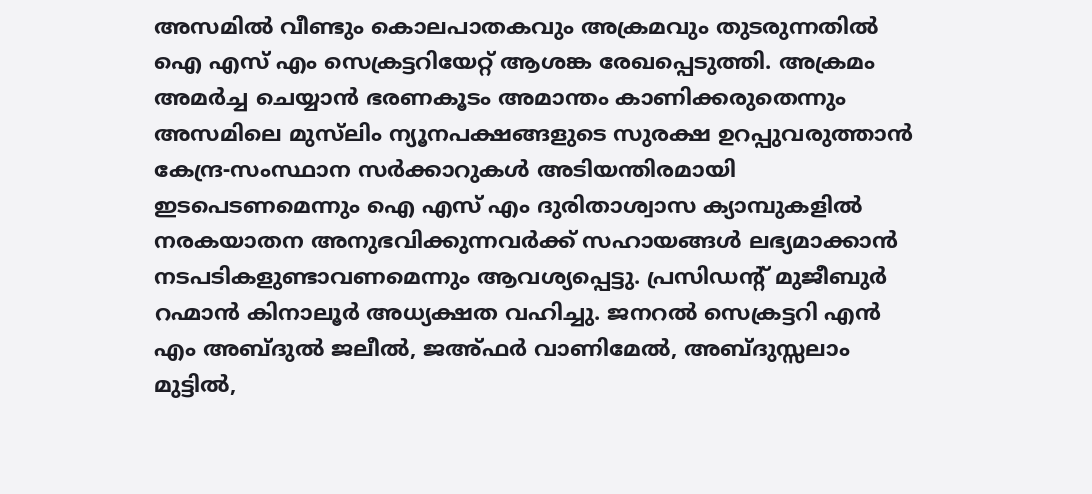അസമില്‍ വീണ്ടും കൊലപാതകവും അക്രമവും തുടരുന്നതില്‍ ഐ എസ് എം സെക്രട്ടറിയേറ്റ് ആശങ്ക രേഖപ്പെടുത്തി. അക്രമം അമര്‍ച്ച ചെയ്യാന്‍ ഭരണകൂടം അമാന്തം കാണിക്കരുതെന്നും അസമിലെ മുസ്‌ലിം ന്യൂനപക്ഷങ്ങളുടെ സുരക്ഷ ഉറപ്പുവരുത്താന്‍ കേന്ദ്ര-സംസ്ഥാന സര്‍ക്കാറുകള്‍ അടിയന്തിരമായി ഇടപെടണമെന്നും ഐ എസ് എം ദുരിതാശ്വാസ ക്യാമ്പുകളില്‍ നരകയാതന അനുഭവിക്കുന്നവര്‍ക്ക് സഹായങ്ങള്‍ ലഭ്യമാക്കാന്‍ നടപടികളുണ്ടാവണമെന്നും ആവശ്യപ്പെട്ടു. പ്രസിഡന്റ് മുജീബുര്‍ റഹ്മാന്‍ കിനാലൂര്‍ അധ്യക്ഷത വഹിച്ചു. ജനറല്‍ സെക്രട്ടറി എന്‍ എം അബ്ദുല്‍ ജലീല്‍, ജഅ്ഫര്‍ വാണിമേല്‍, അബ്ദുസ്സലാം മുട്ടില്‍,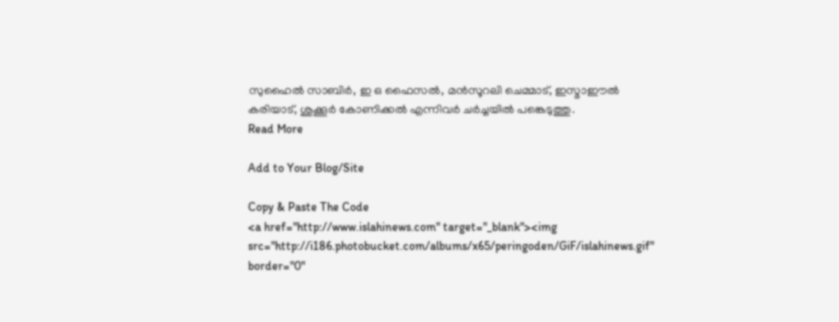സുഹൈല്‍ സാബിര്‍, ഇ ഒ ഫൈസല്‍, മന്‍സൂറലി ചെമ്മാട്, ഇസ്മാഈല്‍ കരിയാട്, ശുക്കൂര്‍ കോണിക്കല്‍ എന്നിവര്‍ ചര്‍ച്ചയില്‍ പങ്കെടുത്തു.
Read More

Add to Your Blog/Site

Copy & Paste The Code
<a href="http://www.islahinews.com" target="_blank"><img src="http://i186.photobucket.com/albums/x65/peringoden/GiF/islahinews.gif" border="0"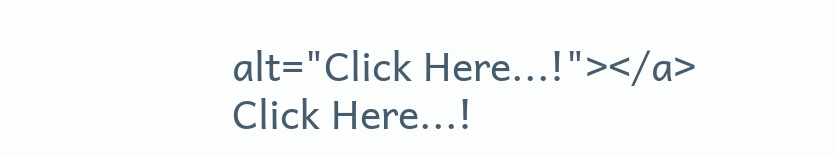alt="Click Here...!"></a>
Click Here...!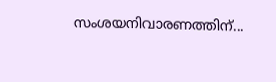സംശയനിവാരണത്തിന്...